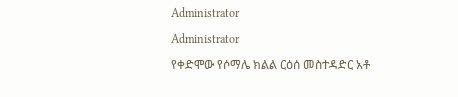Administrator

Administrator

የቀድሞው የሶማሌ ክልል ርዕሰ መስተዳድር አቶ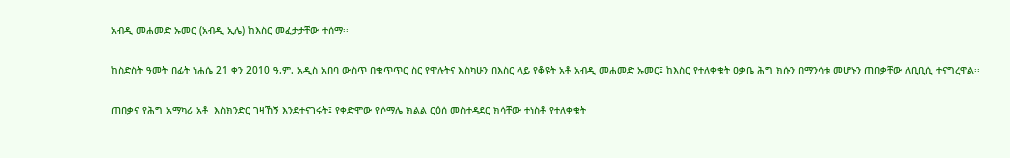አብዲ መሐመድ ኡመር (አብዲ ኢሌ) ከእስር መፈታታቸው ተሰማ፡፡

ከስድስት ዓመት በፊት ነሐሴ 21 ቀን 2010 ዓ.ም. አዲስ አበባ ውስጥ በቁጥጥር ስር የዋሉትና እስካሁን በእስር ላይ የቆዩት አቶ አብዲ መሐመድ ኡመር፤ ከእስር የተለቀቁት ዐቃቤ ሕግ ክሱን በማንሳቱ መሆኑን ጠበቃቸው ለቢቢሲ ተናግረዋል፡፡

ጠበቃና የሕግ አማካሪ አቶ  እስክንድር ገዛኸኝ እንደተናገሩት፤ የቀድሞው የሶማሌ ክልል ርዕሰ መስተዳደር ክሳቸው ተነስቶ የተለቀቁት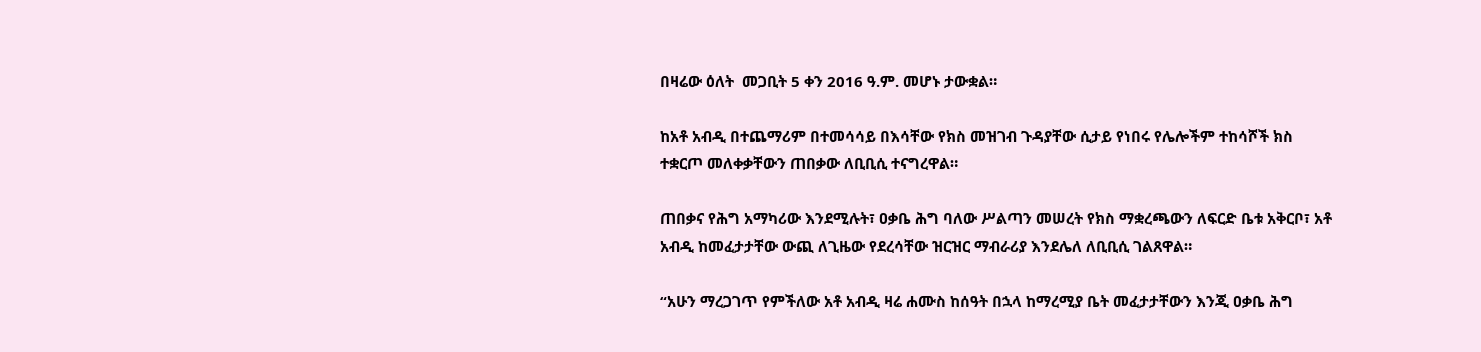በዛሬው ዕለት  መጋቢት 5 ቀን 2016 ዓ.ም. መሆኑ ታውቋል።

ከአቶ አብዲ በተጨማሪም በተመሳሳይ በእሳቸው የክስ መዝገብ ጉዳያቸው ሲታይ የነበሩ የሌሎችም ተከሳሾች ክስ ተቋርጦ መለቀቃቸውን ጠበቃው ለቢቢሲ ተናግረዋል።

ጠበቃና የሕግ አማካሪው እንደሚሉት፣ ዐቃቤ ሕግ ባለው ሥልጣን መሠረት የክስ ማቋረጫውን ለፍርድ ቤቱ አቅርቦ፣ አቶ አብዲ ከመፈታታቸው ውጪ ለጊዜው የደረሳቸው ዝርዝር ማብራሪያ እንደሌለ ለቢቢሲ ገልጸዋል።

“አሁን ማረጋገጥ የምችለው አቶ አብዲ ዛሬ ሐሙስ ከሰዓት በኋላ ከማረሚያ ቤት መፈታታቸውን እንጂ ዐቃቤ ሕግ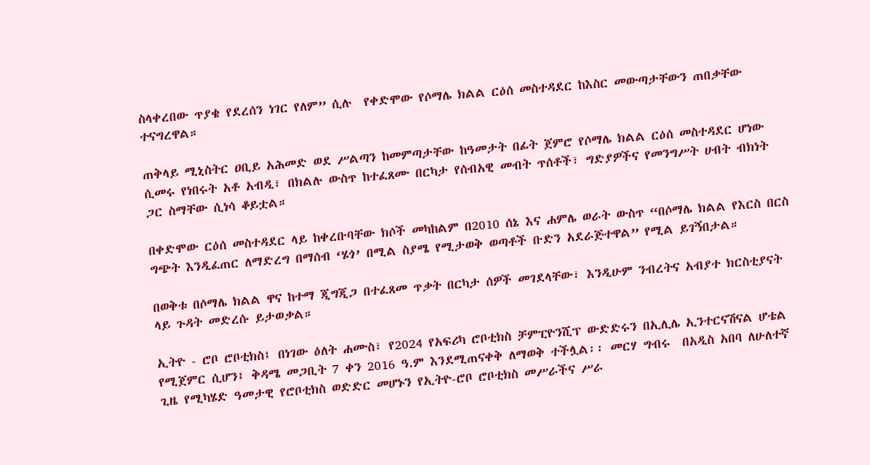ስላቀረበው ጥያቄ የደረሰን ነገር የለም” ሲሉ  የቀድሞው የሶማሌ ክልል ርዕሰ መስተዳደር ከእስር መውጣታቸውን ጠበቃቸው ተናግረዋል።

ጠቅላይ ሚኒስትር ዐቢይ አሕመድ ወደ ሥልጣን ከመምጣታቸው ከዓመታት በፊት ጀምሮ የሶማሌ ክልል ርዕሰ መስተዳደር ሆነው ሲመሩ የነበሩት አቶ አብዲ፣ በክልሉ ውስጥ ከተፈጸሙ በርካታ የሰብአዊ መብት ጥሰቶች፣ ግድያዎችና የመንግሥት ሀብት ብክነት ጋር ስማቸው ሲነሳ ቆይቷል።

በቀድሞው ርዕሰ መስተዳደር ላይ ከቀረቡባቸው ክሶች መካከልም በ2010 ሰኔ እና ሐምሌ ወራት ውስጥ “በሶማሌ ክልል የእርስ በርስ ግጭት እንዲፈጠር ለማድረግ በማሰብ ‘ሄጎ’ በሚል ስያሜ የሚታወቅ ወጣቶች ቡድን አደራጅተዋል” የሚል ይገኝበታል።

በወቅቱ በሶማሌ ክልል ዋና ከተማ ጂግጂጋ በተፈጸመ ጥቃት በርካታ ሰዎች መገደላቸው፣ እንዲሁም ንብረትና አብያተ ክርስቲያናት ላይ ጉዳት መድረሱ ይታወቃል።

ኢትዮ - ሮቦ ሮቦቲክስ፤ በነገው ዕለት ሐሙስ፣ የ2024 የአፍሪካ ሮቦቲክስ ቻምፒዮንሺፕ ውድድሩን በኢሊሌ ኢንተርናሽናል ሆቴል የሚጀምር ሲሆን፤ ቅዳሜ መጋቢት 7 ቀን 2016 ዓ.ም እንደሚጠናቀቅ ለማወቅ ተችሏል፡፡ መርሃ ግብሩ  በአዲስ አበባ ለሁለተኛ ጊዜ የሚካሄድ ዓመታዊ የሮቦቲክስ ወድድር መሆኑን የኢትዮ-ሮቦ ሮቦቲክስ መሥራችና ሥራ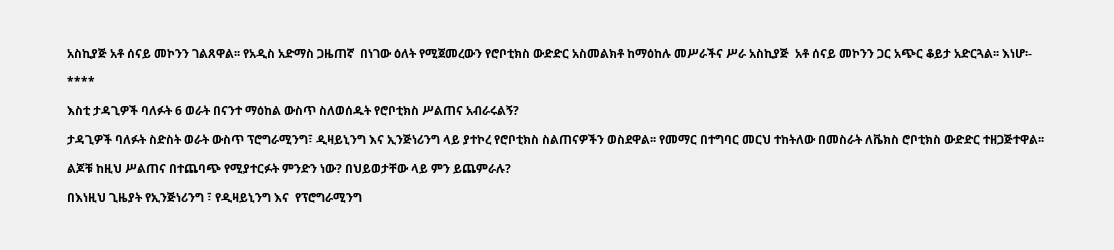አስኪያጅ አቶ ሰናይ መኮንን ገልጸዋል፡፡ የአዲስ አድማስ ጋዜጠኛ  በነገው ዕለት የሚጀመረውን የሮቦቲክስ ውድድር አስመልክቶ ከማዕከሉ መሥራችና ሥራ አስኪያጅ  አቶ ሰናይ መኮንን ጋር አጭር ቆይታ አድርጓል፡፡ እነሆ፡-

****

እስቲ ታዳጊዎች ባለፉት 6 ወራት በናንተ ማዕከል ውስጥ ስለወሰዱት የሮቦቲክስ ሥልጠና አብራሩልኝ?

ታዳጊዎች ባለፉት ስድስት ወራት ውስጥ ፕሮግራሚንግ፣ ዲዛይኒንግ እና ኢንጅነሪንግ ላይ ያተኮረ የሮቦቲክስ ስልጠናዎችን ወስደዋል፡፡ የመማር በተግባር መርህ ተከትለው በመስራት ለቬክስ ሮቦቲክስ ውድድር ተዘጋጅተዋል፡፡

ልጆቹ ከዚህ ሥልጠና በተጨባጭ የሚያተርፉት ምንድን ነው? በህይወታቸው ላይ ምን ይጨምራሉ?

በእነዚህ ጊዜያት የኢንጅነሪንግ ፣ የዲዛይኒንግ እና  የፕሮግራሚንግ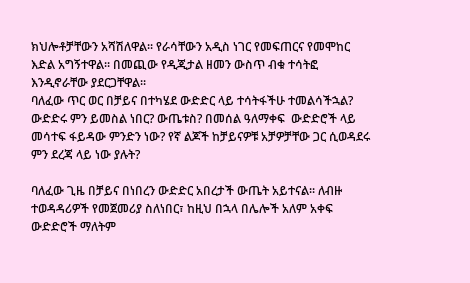ክህሎቶቻቸውን አሻሽለዋል፡፡ የራሳቸውን አዲስ ነገር የመፍጠርና የመሞከር እድል አግኝተዋል፡፡ በመጪው የዲጂታል ዘመን ውስጥ ብቁ ተሳትፎ እንዲኖራቸው ያደርጋቸዋል፡፡
ባለፈው ጥር ወር በቻይና በተካሄደ ውድድር ላይ ተሳትፋችሁ ተመልሳችኋል? ውድድሩ ምን ይመስል ነበር? ውጤቱስ? በመሰል ዓለማቀፍ  ውድድሮች ላይ መሳተፍ ፋይዳው ምንድን ነው? የኛ ልጆች ከቻይናዎቹ አቻዎቻቸው ጋር ሲወዳደሩ ምን ደረጃ ላይ ነው ያሉት?

ባለፈው ጊዜ በቻይና በነበረን ውድድር አበረታች ውጤት አይተናል፡፡ ለብዙ ተወዳዳሪዎች የመጀመሪያ ስለነበር፣ ከዚህ በኋላ በሌሎች አለም አቀፍ ውድድሮች ማለትም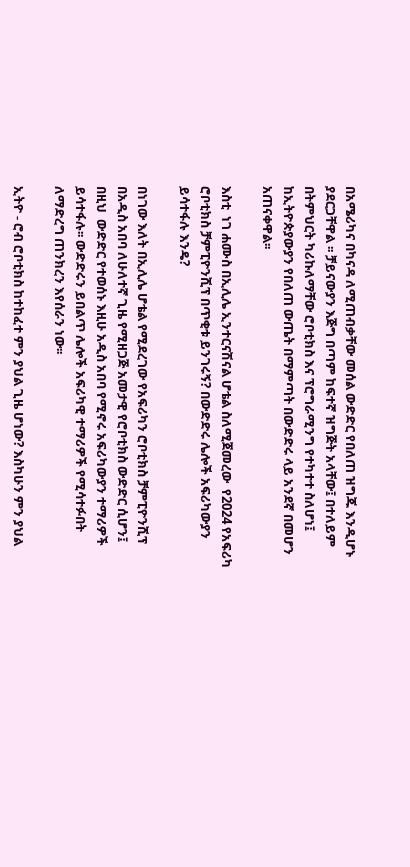በአሜሪካና በካናዳ ለሚጠብቃቸው መሰል ውድድር የበለጠ ዝግጁ እንዲሆኑ ያደርጋቸዋል ፡፡ ቻይናውያን እጅግ በጣም ከፍተኛ ዝግጅት አላቸው፤ በተለይም በትምህርት ካሪኩለማቸው ሮቦቲክስ እና ፕሮግራሚንግ የተካተተ ስለሆነ፤ ከኢትዮጵያውያን የበለጠ ውጤት በማምጣት በውድድሩ ላይ አንደኛ በመሆን አጠናቀዋል፡፡

እስቲ  ነገ ሐሙስ በኢሊሌ ኢንተርናሽናል ሆቴል ስለሚጀመረው  የ2024 የአፍሪካ ሮቦቲክስ ቻምፒዮንሺፕ በጥቂቱ ይንገሩኝ? በውድድሩ ሌሎች አፍሪካውያን ይሳተፋሉ እንዴ?

በነገው እለት በኢሊሌ ሆቴል የሚደረገው የአፍሪካን ሮቦቲክስ ቻምፒዮንሺፕ በአዲስ አበባ ለሁለተኛ ጊዜ የሚዘጋጅ አመታዊ የሮቦቲክስ ውድድር ሲሆን፤ በዚህ  ውድድር የተወሰኑ እዚሁ አዲስ አበባ የሚኖሩ አፍሪካውያን ተማሪዎች ይሳተፋሉ፡፡ ውድድሩን ይበልጥ ሌሎች አፍሪካዊ ተማሪዎች የሚሳተፉበት ለማድረግ ጠንክረን እየሰራን ነው፡፡

ኢትዮ - ሮብ ሮቦቲክስ ከተከፈተ ምን ያህል ጊዜ ሆነው? እስካሁን ምን ያህል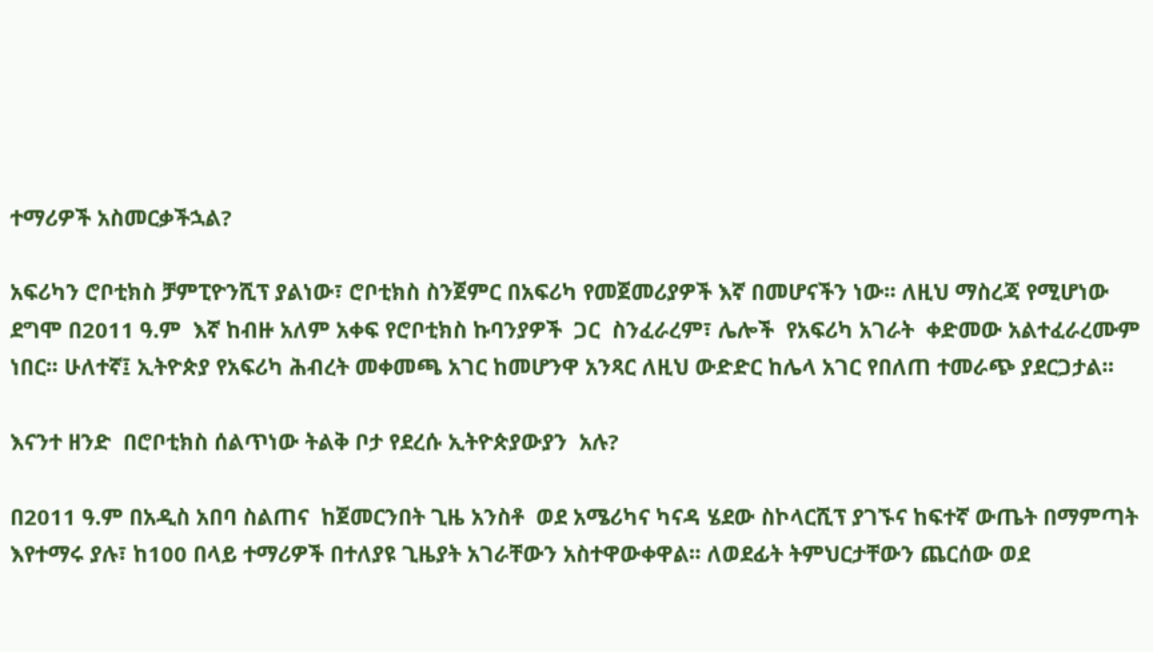ተማሪዎች አስመርቃችኋል?

አፍሪካን ሮቦቲክስ ቻምፒዮንሺፕ ያልነው፣ ሮቦቲክስ ስንጀምር በአፍሪካ የመጀመሪያዎች እኛ በመሆናችን ነው፡፡ ለዚህ ማስረጃ የሚሆነው ደግሞ በ2011 ዓ.ም  እኛ ከብዙ አለም አቀፍ የሮቦቲክስ ኩባንያዎች  ጋር  ስንፈራረም፣ ሌሎች  የአፍሪካ አገራት  ቀድመው አልተፈራረሙም ነበር፡፡ ሁለተኛ፤ ኢትዮጵያ የአፍሪካ ሕብረት መቀመጫ አገር ከመሆንዋ አንጻር ለዚህ ውድድር ከሌላ አገር የበለጠ ተመራጭ ያደርጋታል፡፡

እናንተ ዘንድ  በሮቦቲክስ ሰልጥነው ትልቅ ቦታ የደረሱ ኢትዮጵያውያን  አሉ?

በ2011 ዓ.ም በአዲስ አበባ ስልጠና  ከጀመርንበት ጊዜ አንስቶ  ወደ አሜሪካና ካናዳ ሄደው ስኮላርሺፕ ያገኙና ከፍተኛ ውጤት በማምጣት እየተማሩ ያሉ፣ ከ100 በላይ ተማሪዎች በተለያዩ ጊዜያት አገራቸውን አስተዋውቀዋል፡፡ ለወደፊት ትምህርታቸውን ጨርሰው ወደ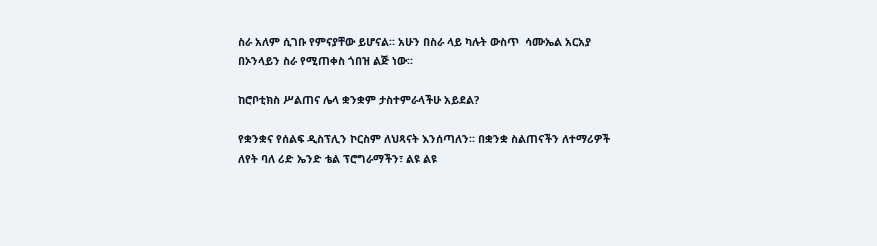ስራ አለም ሲገቡ የምናያቸው ይሆናል፡፡ አሁን በስራ ላይ ካሉት ውስጥ  ሳሙኤል አርአያ በኦንላይን ስራ የሚጠቀስ ጎበዝ ልጅ ነው፡፡

ከሮቦቲክስ ሥልጠና ሌላ ቋንቋም ታስተምራላችሁ አይደል?

የቋንቋና የሰልፍ ዲስፕሊን ኮርስም ለህጻናት እንሰጣለን፡፡ በቋንቋ ስልጠናችን ለተማሪዎች ለየት ባለ ሪድ ኤንድ ቴል ፕሮግራማችን፣ ልዩ ልዩ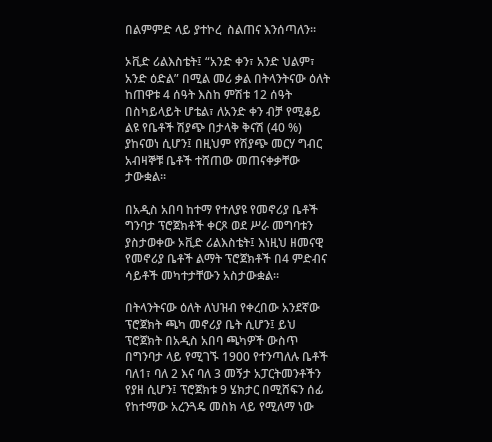በልምምድ ላይ ያተኮረ  ስልጠና እንሰጣለን፡፡

ኦቪድ ሪልእስቴት፤ “አንድ ቀን፣ አንድ ህልም፣ አንድ ዕድል” በሚል መሪ ቃል በትላንትናው ዕለት ከጠዋቱ 4 ሰዓት እስከ ምሽቱ 12 ሰዓት በስካይላይት ሆቴል፣ ለአንድ ቀን ብቻ የሚቆይ ልዩ የቤቶች ሽያጭ በታላቅ ቅናሽ (40 %) ያከናወነ ሲሆን፤ በዚህም የሽያጭ መርሃ ግብር አብዛኞቹ ቤቶች ተሸጠው መጠናቀቃቸው ታውቋል፡፡

በአዲስ አበባ ከተማ የተለያዩ የመኖሪያ ቤቶች ግንባታ ፕሮጀክቶች ቀርጾ ወደ ሥራ መግባቱን ያስታወቀው ኦቪድ ሪልእስቴት፤ እነዚህ ዘመናዊ የመኖሪያ ቤቶች ልማት ፕሮጀክቶች በ4 ምድብና ሳይቶች መካተታቸውን አስታውቋል፡፡

በትላንትናው ዕለት ለህዝብ የቀረበው አንደኛው ፕሮጀክት ጫካ መኖሪያ ቤት ሲሆን፤ ይህ ፕሮጀክት በአዲስ አበባ ጫካዎች ውስጥ በግንባታ ላይ የሚገኙ 1900 የተንጣለሉ ቤቶች ባለ1፣ ባለ 2 እና ባለ 3 መኝታ አፓርትመንቶችን የያዘ ሲሆን፤ ፕሮጀክቱ 9 ሄክታር በሚሸፍን ሰፊ የከተማው አረንጓዴ መስክ ላይ የሚለማ ነው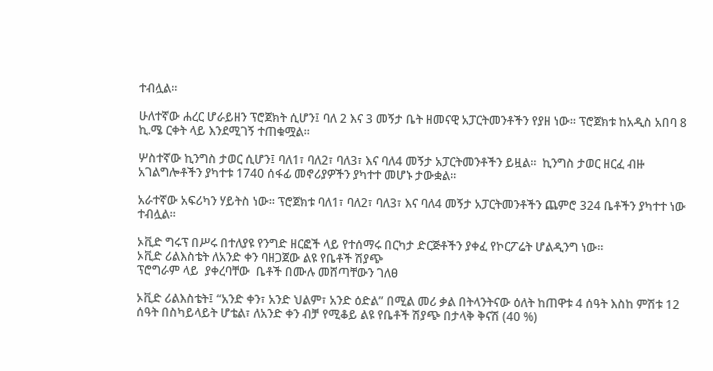ተብሏል፡፡

ሁለተኛው ሐረር ሆራይዘን ፕሮጀክት ሲሆን፤ ባለ 2 እና 3 መኝታ ቤት ዘመናዊ አፓርትመንቶችን የያዘ ነው፡፡ ፕሮጀክቱ ከአዲስ አበባ 8 ኪ.ሜ ርቀት ላይ እንደሚገኝ ተጠቁሟል፡፡

ሦስተኛው ኪንግስ ታወር ሲሆን፤ ባለ1፣ ባለ2፣ ባለ3፣ እና ባለ4 መኝታ አፓርትመንቶችን ይዟል፡፡  ኪንግስ ታወር ዘርፈ ብዙ አገልግሎቶችን ያካተቱ 1740 ሰፋፊ መኖሪያዎችን ያካተተ መሆኑ ታውቋል፡፡

አራተኛው አፍሪካን ሃይትስ ነው፡፡ ፕሮጀክቱ ባለ1፣ ባለ2፣ ባለ3፣ እና ባለ4 መኝታ አፓርትመንቶችን ጨምሮ 324 ቤቶችን ያካተተ ነው ተብሏል፡፡

ኦቪድ ግሩፕ በሥሩ በተለያዩ የንግድ ዘርፎች ላይ የተሰማሩ በርካታ ድርጅቶችን ያቀፈ የኮርፖሬት ሆልዲንግ ነው፡፡
ኦቪድ ሪልእስቴት ለአንድ ቀን ባዘጋጀው ልዩ የቤቶች ሽያጭ
ፕሮግራም ላይ  ያቀረባቸው  ቤቶች በሙሉ መሸጣቸውን ገለፀ

ኦቪድ ሪልእስቴት፤ “አንድ ቀን፣ አንድ ህልም፣ አንድ ዕድል” በሚል መሪ ቃል በትላንትናው ዕለት ከጠዋቱ 4 ሰዓት እስከ ምሽቱ 12 ሰዓት በስካይላይት ሆቴል፣ ለአንድ ቀን ብቻ የሚቆይ ልዩ የቤቶች ሽያጭ በታላቅ ቅናሽ (40 %)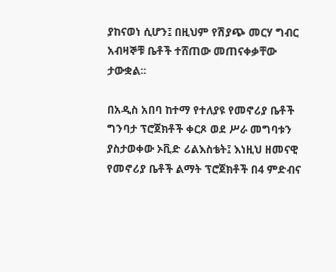ያከናወነ ሲሆን፤ በዚህም የሽያጭ መርሃ ግብር አብዛኞቹ ቤቶች ተሸጠው መጠናቀቃቸው ታውቋል፡፡

በአዲስ አበባ ከተማ የተለያዩ የመኖሪያ ቤቶች ግንባታ ፕሮጀክቶች ቀርጾ ወደ ሥራ መግባቱን ያስታወቀው ኦቪድ ሪልእስቴት፤ እነዚህ ዘመናዊ የመኖሪያ ቤቶች ልማት ፕሮጀክቶች በ4 ምድብና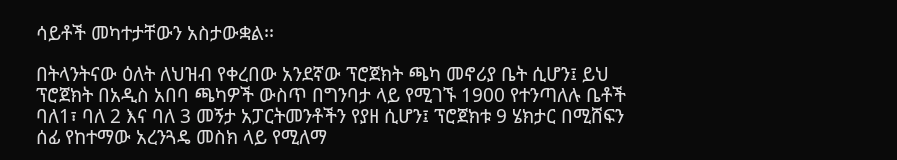ሳይቶች መካተታቸውን አስታውቋል፡፡

በትላንትናው ዕለት ለህዝብ የቀረበው አንደኛው ፕሮጀክት ጫካ መኖሪያ ቤት ሲሆን፤ ይህ ፕሮጀክት በአዲስ አበባ ጫካዎች ውስጥ በግንባታ ላይ የሚገኙ 1900 የተንጣለሉ ቤቶች ባለ1፣ ባለ 2 እና ባለ 3 መኝታ አፓርትመንቶችን የያዘ ሲሆን፤ ፕሮጀክቱ 9 ሄክታር በሚሸፍን ሰፊ የከተማው አረንጓዴ መስክ ላይ የሚለማ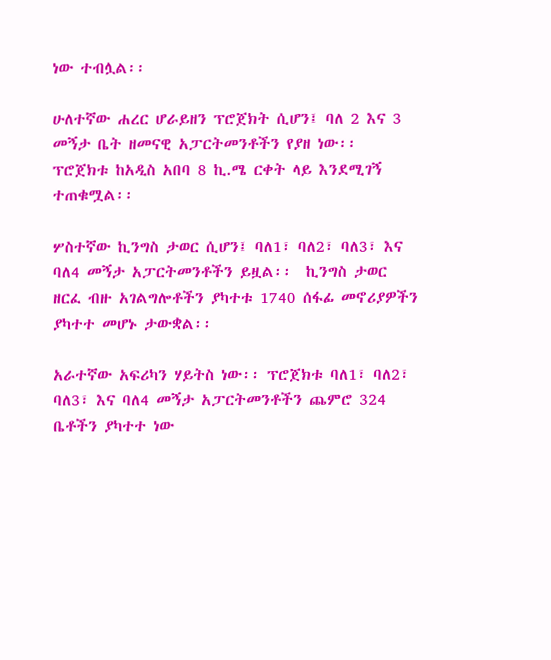ነው ተብሏል፡፡

ሁለተኛው ሐረር ሆራይዘን ፕሮጀክት ሲሆን፤ ባለ 2 እና 3 መኝታ ቤት ዘመናዊ አፓርትመንቶችን የያዘ ነው፡፡ ፕሮጀክቱ ከአዲስ አበባ 8 ኪ.ሜ ርቀት ላይ እንደሚገኝ ተጠቁሟል፡፡

ሦስተኛው ኪንግስ ታወር ሲሆን፤ ባለ1፣ ባለ2፣ ባለ3፣ እና ባለ4 መኝታ አፓርትመንቶችን ይዟል፡፡  ኪንግስ ታወር ዘርፈ ብዙ አገልግሎቶችን ያካተቱ 1740 ሰፋፊ መኖሪያዎችን ያካተተ መሆኑ ታውቋል፡፡

አራተኛው አፍሪካን ሃይትስ ነው፡፡ ፕሮጀክቱ ባለ1፣ ባለ2፣ ባለ3፣ እና ባለ4 መኝታ አፓርትመንቶችን ጨምሮ 324 ቤቶችን ያካተተ ነው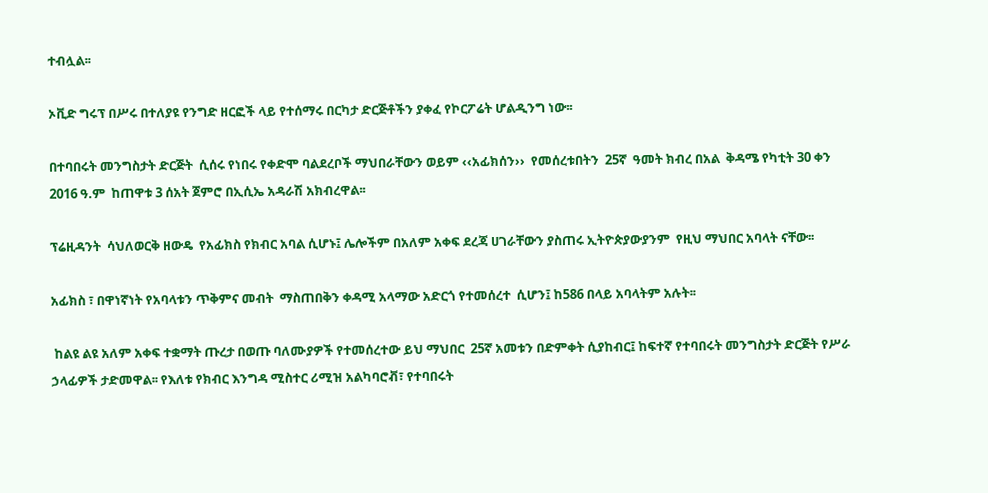ተብሏል፡፡

ኦቪድ ግሩፕ በሥሩ በተለያዩ የንግድ ዘርፎች ላይ የተሰማሩ በርካታ ድርጅቶችን ያቀፈ የኮርፖሬት ሆልዲንግ ነው፡፡

በተባበሩት መንግስታት ድርጅት  ሲሰሩ የነበሩ የቀድሞ ባልደረቦች ማህበራቸውን ወይም ‹‹አፊክሰን››  የመሰረቱበትን  25ኛ  ዓመት ክብረ በአል  ቅዳሜ የካቲት 30 ቀን 2016 ዓ.ም  ከጠዋቱ 3 ሰአት ጀምሮ በኢሲኤ አዳራሽ አክብረዋል፡፡

ፕሬዚዳንት  ሳህለወርቅ ዘውዴ  የአፊክስ የክብር አባል ሲሆኑ፤ ሌሎችም በአለም አቀፍ ደረጃ ሀገራቸውን ያስጠሩ ኢትዮጵያውያንም  የዚህ ማህበር አባላት ናቸው፡፡

አፊክስ ፣ በዋነኛነት የአባላቱን ጥቅምና መብት  ማስጠበቅን ቀዳሚ አላማው አድርጎ የተመሰረተ  ሲሆን፤ ከ586 በላይ አባላትም አሉት፡፡

 ከልዩ ልዩ አለም አቀፍ ተቋማት ጡረታ በወጡ ባለሙያዎች የተመሰረተው ይህ ማህበር  25ኛ አመቱን በድምቀት ሲያከብር፤ ከፍተኛ የተባበሩት መንግስታት ድርጅት የሥራ ኃላፊዎች ታድመዋል፡፡ የእለቱ የክብር እንግዳ ሚስተር ሪሚዝ አልካባሮቭ፣ የተባበሩት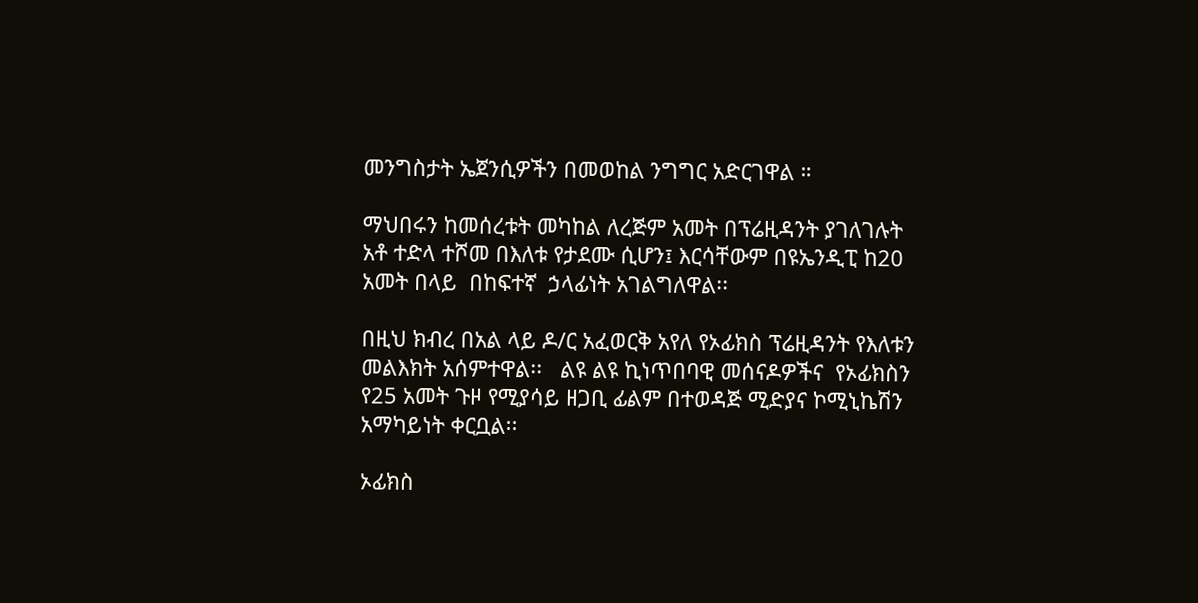መንግስታት ኤጀንሲዎችን በመወከል ንግግር አድርገዋል ።

ማህበሩን ከመሰረቱት መካከል ለረጅም አመት በፕሬዚዳንት ያገለገሉት  አቶ ተድላ ተሾመ በእለቱ የታደሙ ሲሆን፤ እርሳቸውም በዩኤንዲፒ ከ20 አመት በላይ  በከፍተኛ  ኃላፊነት አገልግለዋል፡፡

በዚህ ክብረ በአል ላይ ዶ/ር አፈወርቅ አየለ የኦፊክስ ፕሬዚዳንት የእለቱን መልእክት አሰምተዋል፡፡   ልዩ ልዩ ኪነጥበባዊ መሰናዶዎችና  የኦፊክስን የ25 አመት ጉዞ የሚያሳይ ዘጋቢ ፊልም በተወዳጅ ሚድያና ኮሚኒኬሽን አማካይነት ቀርቧል፡፡

ኦፊክስ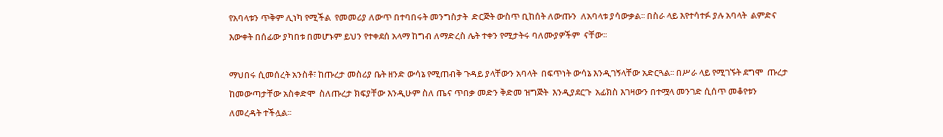የአባላቱን ጥቅም ሊነካ የሚችል  የመመሪያ ለውጥ በተባበሩት መንግስታት  ድርጅት ውስጥ ቢከሰት ለውጡን  ለአባላቱ ያሳውቃል፡፡ በስራ ላይ እየተሳተፉ ያሉ አባላት  ልምድና እውቀት በሰፊው ያካበቱ በመሆኑም ይህን የተቀደሰ አላማ ከግብ ለማድረስ ሌት ተቀን የሚታትሩ ባለሙያዎችም  ናቸው፡፡

ማህበሩ ሲመሰረት አንስቶ፣ ከጡረታ መስሪያ ቤት ዘንድ ውሳኔ የሚጠብቅ ጉዳይ ያላቸውን አባላት  በፍጥነት ውሳኔ እንዲገኝላቸው አድርጓል፡፡ በሥራ ላይ የሚገኙት ደግሞ  ጡረታ ከመውጣታቸው አስቀድሞ  ስለጡረታ ክፍያቸው እንዲሁም ስለ ጤና ጥበቃ መድን ቅድመ ዝግጅት  እንዲያደርጉ  አፊክስ እገዛውን በተሟላ መንገድ ሲሰጥ መቆየቱን ለመረዳት ተችሏል፡፡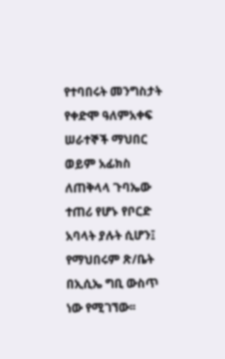የተባበሩት መንግስታት የቀድሞ ዓለምአቀፍ  ሠራተኞች ማህበር  ወይም አፊክስ ለጠቅላላ ጉባኤው ተጠሪ የሆኑ የቦርድ አባላት ያሉት ሲሆን፤ የማህበሩም ጽ/ቤት በኢሲኤ ግቢ ውስጥ ነው የሚገኘው፡፡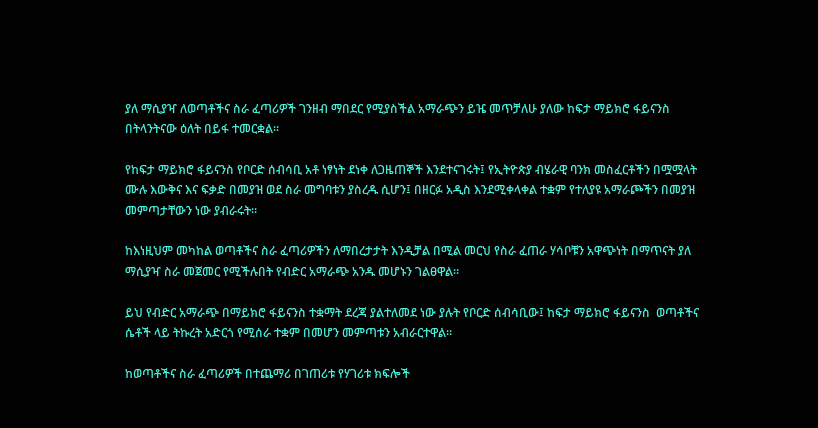ያለ ማሲያዣ ለወጣቶችና ስራ ፈጣሪዎች ገንዘብ ማበደር የሚያስችል አማራጭን ይዤ መጥቻለሁ ያለው ከፍታ ማይክሮ ፋይናንስ በትላንትናው ዕለት በይፋ ተመርቋል።

የከፍታ ማይክሮ ፋይናንስ የቦርድ ሰብሳቢ አቶ ነፃነት ደነቀ ለጋዜጠኞች እንደተናገሩት፤ የኢትዮጵያ ብሄራዊ ባንክ መስፈርቶችን በሟሟላት ሙሉ እውቅና እና ፍቃድ በመያዝ ወደ ስራ መግባቱን ያስረዱ ሲሆን፤ በዘርፉ አዲስ እንደሚቀላቀል ተቋም የተለያዩ አማራጮችን በመያዝ መምጣታቸውን ነው ያብራሩት።

ከእነዚህም መካከል ወጣቶችና ስራ ፈጣሪዎችን ለማበረታታት እንዲቻል በሚል መርህ የስራ ፈጠራ ሃሳቦቹን አዋጭነት በማጥናት ያለ ማሲያዣ ስራ መጀመር የሚችሉበት የብድር አማራጭ አንዱ መሆኑን ገልፀዋል።

ይህ የብድር አማራጭ በማይክሮ ፋይናንስ ተቋማት ደረጃ ያልተለመደ ነው ያሉት የቦርድ ሰብሳቢው፤ ከፍታ ማይክሮ ፋይናንስ  ወጣቶችና ሴቶች ላይ ትኩረት አድርጎ የሚሰራ ተቋም በመሆን መምጣቱን አብራርተዋል።

ከወጣቶችና ስራ ፈጣሪዎች በተጨማሪ በገጠሪቱ የሃገሪቱ ክፍሎች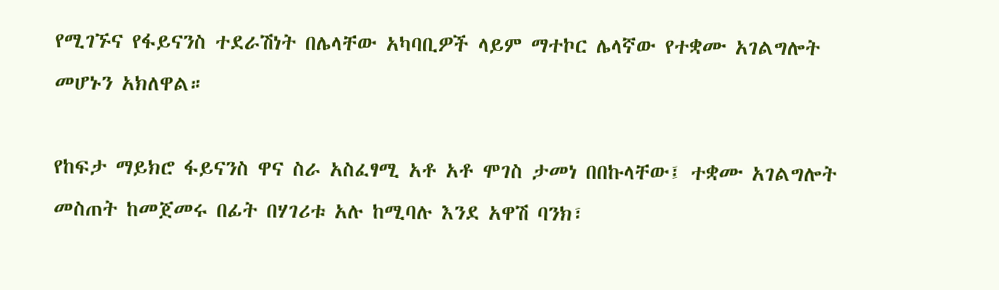የሚገኙና የፋይናንስ ተደራሽነት በሌላቸው አካባቢዎች ላይም ማተኮር ሌላኛው የተቋሙ አገልግሎት መሆኑን አክለዋል።

የከፍታ ማይክሮ ፋይናንስ ዋና ስራ አስፈፃሚ አቶ አቶ ሞገስ ታመነ በበኩላቸው፤ ተቋሙ አገልግሎት መስጠት ከመጀመሩ በፊት በሃገሪቱ አሉ ከሚባሉ እንደ አዋሽ ባንክ፣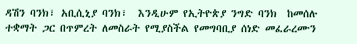ዳሽን ባንክ፣ አቢሲኒያ ባንክ፣  እንዲሁም የኢትዮጵያ ንግድ ባንክ  ከመሰሉ ተቋማት ጋር በጥምረት ለመስራት የሚያስችል የመግባቢያ ሰነድ መፈራረሙን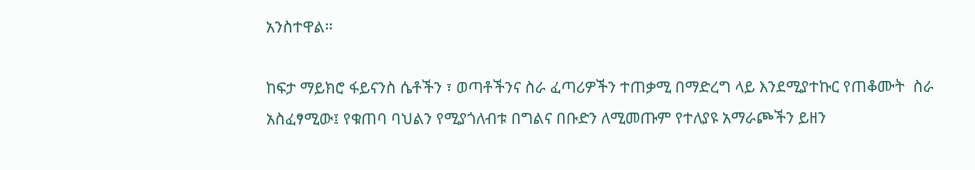አንስተዋል።

ከፍታ ማይክሮ ፋይናንስ ሴቶችን ፣ ወጣቶችንና ስራ ፈጣሪዎችን ተጠቃሚ በማድረግ ላይ እንደሚያተኩር የጠቆሙት  ስራ አስፈፃሚው፤ የቁጠባ ባህልን የሚያጎለብቱ በግልና በቡድን ለሚመጡም የተለያዩ አማራጮችን ይዘን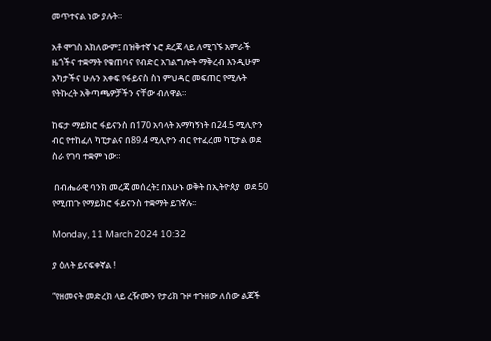መጥተናል ነው ያሉት።

አቶ ሞገስ አክለውም፤ በዝቅተኛ ኑሮ ደረጃ ላይ ለሚገኙ አምራች  ዜጎችና ተቋማት የቁጠባና የብድር አገልግሎት ማቅረብ እንዲሁም  አካታችና ሁሉን አቀፍ የፋይናስ ስነ ምህዳር መፍጠር የሚሉት የትኩረት አቅጣጫዎቻችን ናቸው ብለዋል።

ከፍታ ማይክሮ ፋይናንስ በ170 አባላት አማካኝነት በ24.5 ሚሊዮን ብር የተከፈለ ካፒታልና በ89.4 ሚሊዮን ብር የተፈረመ ካፒታል ወደ ስራ የገባ ተቋም ነው።

 በብሔራዊ ባንክ መረጃ መሰረት፤ በአሁኑ ወቅት በኢትዮጰያ  ወደ 50 የሚጠጉ የማይክሮ ፋይናንስ ተቋማት ይገኛሉ፡፡

Monday, 11 March 2024 10:32

ያ ዕለት ይናፍቀኛል !

“የዘመናት መድረክ ላይ ረዥሙን የታሪክ ጉዞ ተጉዘው ለሰው ልጆች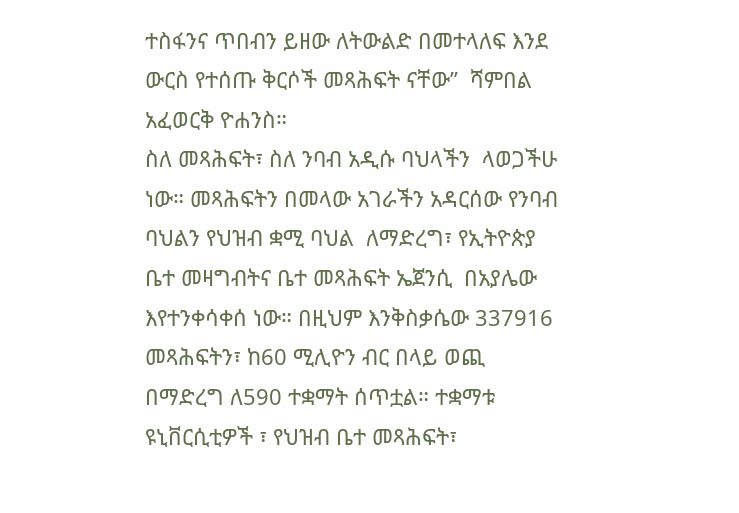ተስፋንና ጥበብን ይዘው ለትውልድ በመተላለፍ እንደ ውርስ የተሰጡ ቅርሶች መጻሕፍት ናቸው”  ሻምበል አፈወርቅ ዮሐንስ።
ስለ መጻሕፍት፣ ስለ ንባብ አዲሱ ባህላችን  ላወጋችሁ ነው። መጻሕፍትን በመላው አገራችን አዳርሰው የንባብ ባህልን የህዝብ ቋሚ ባህል  ለማድረግ፣ የኢትዮጵያ ቤተ መዛግብትና ቤተ መጻሕፍት ኤጀንሲ  በአያሌው እየተንቀሳቀሰ ነው። በዚህም እንቅስቃሴው 337916  መጻሕፍትን፣ ከ60 ሚሊዮን ብር በላይ ወጪ በማድረግ ለ590 ተቋማት ሰጥቷል። ተቋማቱ  ዩኒቨርሲቲዎች ፣ የህዝብ ቤተ መጻሕፍት፣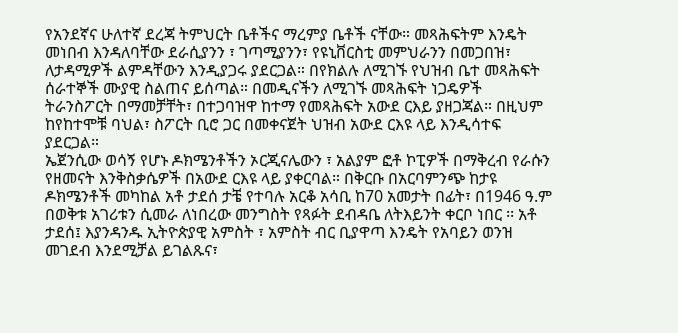የአንደኛና ሁለተኛ ደረጃ ትምህርት ቤቶችና ማረምያ ቤቶች ናቸው። መጻሕፍትም እንዴት መነበብ እንዳለባቸው ደራሲያንን ፣ ገጣሚያንን፣ የዩኒቨርስቲ መምህራንን በመጋበዝ፣ ለታዳሚዎች ልምዳቸውን እንዲያጋሩ ያደርጋል። በየክልሉ ለሚገኙ የህዝብ ቤተ መጻሕፍት ሰራተኞች ሙያዊ ስልጠና ይሰጣል። በመዲናችን ለሚገኙ መጻሕፍት ነጋዴዎች ትራንስፖርት በማመቻቸት፣ በተጋባዝዋ ከተማ የመጻሕፍት አውደ ርእይ ያዘጋጃል። በዚህም ከየከተሞቹ ባህል፣ ስፖርት ቢሮ ጋር በመቀናጀት ህዝብ አውደ ርእዩ ላይ እንዲሳተፍ ያደርጋል።
ኤጀንሲው ወሳኝ የሆኑ ዶክሜንቶችን ኦርጂናሌውን ፣ አልያም ፎቶ ኮፒዎች በማቅረብ የራሱን የዘመናት እንቅስቃሴዎች በአውደ ርእዩ ላይ ያቀርባል። በቅርቡ በአርባምንጭ ከታዩ ዶክሜንቶች መካከል አቶ ታደሰ ታቼ የተባሉ አርቆ አሳቢ ከ70 አመታት በፊት፣ በ1946 ዓ.ም በወቅቱ አገሪቱን ሲመራ ለነበረው መንግስት የጻፉት ደብዳቤ ለትእይንት ቀርቦ ነበር ፡፡ አቶ ታደሰ፤ እያንዳንዱ ኢትዮጵያዊ አምስት ፣ አምስት ብር ቢያዋጣ እንዴት የአባይን ወንዝ መገደብ እንደሚቻል ይገልጹና፣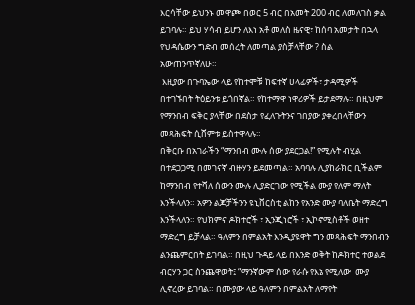እርሳቸው ይህንኑ መዋጮ በወር 5 ብር በአመት 200 ብር ለመለገስ ቃል ይገባሉ። ይህ ሃሳብ ይሆን ለእነ አቶ መለስ ዜናዊ፣ ከሰባ አመታት በኋላ የህዳሴውን ግድብ መሰረት ለመጣል ያስቻላቸው ? ስል አውጠንጥኛለሁ።
 እዚያው በጉባኤው ላይ የከተሞቹ ከፍተኛ ሀላፊዎች፣ ታዳሚዎች በተገኙበት ትዕይንቱ ይጎበኛል። የከተማዋ ነዋሪዎች ይታደማሉ። በዚህም የማንበብ ፍቅር ያላቸው በደስታ የፈለጉትንና ገበያው ያቀረበላቸውን መጻሕፍት ሲሸምቱ ይስተዋላሉ።
በቅርቡ በአገራችን “ማንበብ ሙሉ ሰው ያደርጋል!” የሚሉት ብሂል በተደጋጋሚ በመገናኛ ብዙሃን ይደመጣል። አባባሉ ሊያከራክር ቢችልም ከማንበብ የተሻለ ሰውን ሙሉ ሊያድርገው የሚችል ሙያ የለም ማለት እንችላለን። አዎን ልጆቻችንን ዩኒቨርስቲ ልከን የአንድ ሙያ ባለቤት ማድረግ እንችላለን። የህክምና ዶክተሮች ፣ ኢንጂነሮች ፣ ኢኮኖሚስቶች ወዘተ ማድረግ ይቻላል። ዓለምን በምልአት እንዲያዩዋት ግን መጻሕፍት ማንበብን ልንጨምርበት ይገባል። በዚህ ጉዳይ ላይ በእንድ ወቅት ከዶክተር ተወልደ ብርሃን ጋር ስንጨዋወት፤ “ማንኛውም ሰው የራሱ የእኔ የሚለው  ሙያ ሊኖረው ይገባል። በሙያው ላይ ዓለምን በምልአት ለማየት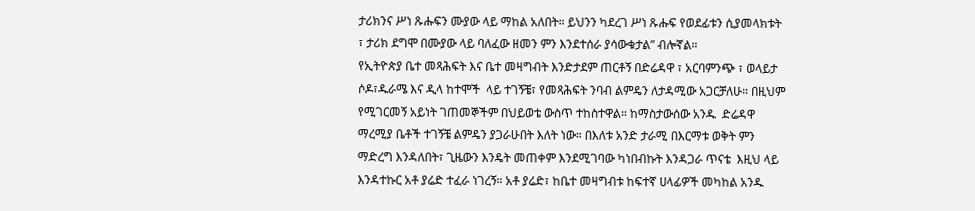ታሪክንና ሥነ ጹሑፍን ሙያው ላይ ማከል አለበት። ይህንን ካደረገ ሥነ ጹሑፍ የወደፊቱን ሲያመላክቱት ፣ ታሪክ ደግሞ በሙያው ላይ ባለፈው ዘመን ምን እንደተሰራ ያሳውቁታል” ብሎኛል።
የኢትዮጵያ ቤተ መጻሕፍት እና ቤተ መዛግብት እንድታደም ጠርቶኝ በድሬዳዋ ፣ አርባምንጭ ፣ ወላይታ ሶዶ፣ዱራሜ እና ዲላ ከተሞች  ላይ ተገኝቼ፣ የመጻሕፍት ንባብ ልምዴን ለታዳሚው አጋርቻለሁ። በዚህም የሚገርመኝ አይነት ገጠመኞችም በህይወቴ ውስጥ ተከስተዋል። ከማስታውሰው አንዱ  ድሬዳዋ ማረሚያ ቤቶች ተገኝቼ ልምዴን ያጋራሁበት እለት ነው። በእለቱ አንድ ታራሚ በእርማቱ ወቅት ምን ማድረግ እንዳለበት፣ ጊዜውን እንዴት መጠቀም እንደሚገባው ካነበብኩት እንዳጋራ ጥናቴ  እዚህ ላይ እንዳተኩር አቶ ያሬድ ተፈራ ነገረኝ። አቶ ያሬድ፣ ከቤተ መዛግብቱ ከፍተኛ ሀላፊዎች መካከል አንዱ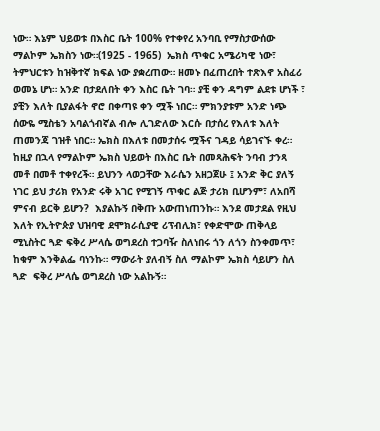ነው። እኔም ህይወቱ በእስር ቤት 100% የተቀየረ አንባቢ የማስታውሰው ማልኮም ኤክስን ነው።(1925 - 1965)  ኤክስ ጥቁር አሜሪካዊ ነው፣ ትምህርቱን ከዝቅተኛ ክፍል ነው ያቋረጠው። ዘመኑ በፈጠረበት ተጽእኖ አስፈሪ ወመኔ ሆነ። አንድ በታደለበት ቀን እስር ቤት ገባ። ያቺ ቀን ዳግም ልደቱ ሆነች ፣ ያቺን እለት ቢያልፋት ኖሮ በቀጣዩ ቀን ሟች ነበር። ምክንያቱም አንድ ነጭ ሰውዬ ሚስቴን አባልጎብኛል ብሎ ሊገድለው እርሱ በታሰረ የእለቱ እለት ጠመንጃ ገዝቶ ነበር። ኤክስ በእለቱ በመታሰሩ ሟችና ገዳይ ሳይገናኙ ቀረ። ከዚያ በኋላ የማልኮም ኤክስ ህይወት በእስር ቤት በመጻሕፍት ንባብ ታንጻ መቶ በመቶ ተቀየረች። ይህንን ላወጋቸው እራሴን አዘጋጀሁ ፤ አንድ ቅር ያለኝ ነገር ይህ ታሪክ የአንድ ሩቅ አገር የሚገኝ ጥቁር ልጅ ታሪክ ቢሆንም፣ ለአበሻ ምናብ ይርቅ ይሆን?  እያልኩኝ በቅጡ አውጠነጠንኩ። እንደ መታደል የዚህ እለት የኢትዮጵያ ህዝባዊ ደሞክራሲያዊ ሪፕብሊክ፣ የቀድሞው ጠቅላይ ሚኒስትር ጓድ ፍቅረ ሥላሴ ወግደረስ ተጋባዥ ስለነበሩ ጎን ለጎን ስንቀመጥ፣ ከቁም እንቅልፌ ባነንኩ። ማውራት ያለብኝ ስለ ማልኮም ኤክስ ሳይሆን ስለ ጓድ  ፍቅረ ሥላሴ ወግደረስ ነው አልኩኝ።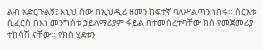ልብ አድርጉልኝ፤ እኒህ ሰው በኢህዲሪ ዘመን ከፍተኛ ባለሥልጣን ነበሩ። ስርአቱ ሲፈርስ በእነ መንግስቱ ኃይለማሪያም ፋይል በተመሰረተባቸው ክስ የመጀመሪያ ተከሳሽ ናቸው። የክስ ሂደቱን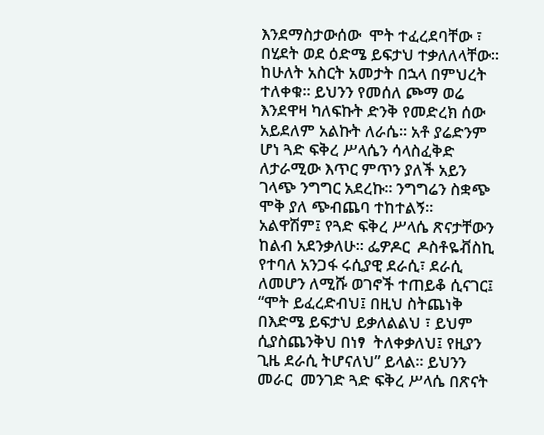እንደማስታውሰው  ሞት ተፈረደባቸው ፣ በሂደት ወደ ዕድሜ ይፍታህ ተቃለለላቸው፡፡ ከሁለት አስርት አመታት በኋላ በምህረት ተለቀቁ። ይህንን የመሰለ ጮማ ወሬ እንደዋዛ ካለፍኩት ድንቅ የመድረክ ሰው አይደለም አልኩት ለራሴ። አቶ ያሬድንም ሆነ ጓድ ፍቅረ ሥላሴን ሳላስፈቅድ ለታራሚው እጥር ምጥን ያለች አይን ገላጭ ንግግር አደረኩ። ንግግሬን ስቋጭ ሞቅ ያለ ጭብጨባ ተከተልኝ።
አልዋሽም፤ የጓድ ፍቅረ ሥላሴ ጽናታቸውን ከልብ አደንቃለሁ። ፌዎዶር  ዶስቶዬቭስኪ የተባለ አንጋፋ ሩሲያዊ ደራሲ፣ ደራሲ ለመሆን ለሚሹ ወገኖች ተጠይቆ ሲናገር፤ “ሞት ይፈረድብህ፤ በዚህ ስትጨነቅ በእድሜ ይፍታህ ይቃለልልህ ፣ ይህም ሲያስጨንቅህ በነፃ  ትለቀቃለህ፤ የዚያን ጊዜ ደራሲ ትሆናለህ” ይላል። ይህንን መራር  መንገድ ጓድ ፍቅረ ሥላሴ በጽናት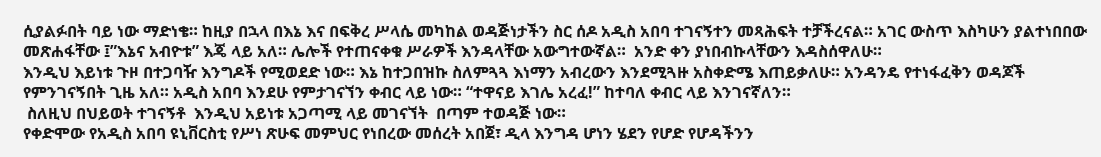ሲያልፉበት ባይ ነው ማድነቄ። ከዚያ በኋላ በእኔ እና በፍቅረ ሥላሴ መካከል ወዳጅነታችን ስር ሰዶ አዲስ አበባ ተገናኝተን መጻሕፍት ተቻችረናል። አገር ውስጥ እስካሁን ያልተነበበው መጽሐፋቸው ፤”እኔና አብዮቱ” እጄ ላይ አለ። ሌሎች የተጠናቀቁ ሥራዎች እንዳላቸው አውግተውኛል።  አንድ ቀን ያነበብኩላቸውን እዳስሰዋለሁ።
እንዲህ እይነቱ ጉዞ በተጋባዥ እንግዶች የሚወደድ ነው። እኔ ከተጋበዝኩ ስለምጓጓ እነማን አብረውን እንደሚጓዙ አስቀድሜ እጠይቃለሁ። አንዳንዴ የተነፋፈቅን ወዳጆች የምንገናኝበት ጊዜ አለ። አዲስ አበባ እንደሁ የምታገናኘን ቀብር ላይ ነው። “ተዋናይ እገሌ አረፈ!” ከተባለ ቀብር ላይ እንገናኛለን።
 ስለዚህ በህይወት ተገናኝቶ  እንዲህ አይነቱ አጋጣሚ ላይ መገናኘት  በጣም ተወዳጅ ነው።
የቀድሞው የአዲስ አበባ ዩኒቨርስቲ የሥነ ጽሁፍ መምህር የነበረው መሰረት አበጀ፣ ዲላ እንግዳ ሆነን ሄደን የሆድ የሆዳችንን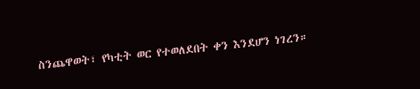ስንጨዋወት፣ የካቲት ወር የተወለደበት ቀን እንደሆን ነገረን።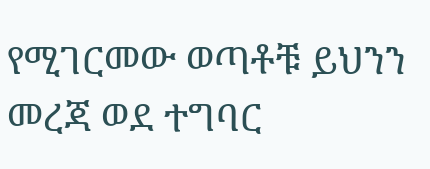የሚገርመው ወጣቶቹ ይህንን መረጃ ወደ ተግባር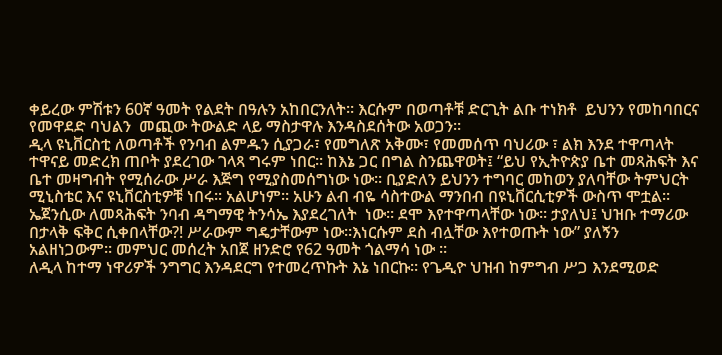ቀይረው ምሽቱን 60ኛ ዓመት የልደት በዓሉን አከበርንለት። እርሱም በወጣቶቹ ድርጊት ልቡ ተነክቶ  ይህንን የመከባበርና የመዋደድ ባህልን  መጪው ትውልድ ላይ ማስታዋሉ እንዳስደሰትው አወጋን።
ዲላ ዩኒቨርስቲ ለወጣቶች የንባብ ልምዱን ሲያጋራ፣ የመግለጽ አቅሙ፣ የመመሰጥ ባህሪው ፣ ልክ እንደ ተዋጣላት ተዋናይ መድረክ ጠቦት ያደረገው ገላጻ ግሩም ነበር፡፡ ከእኔ ጋር በግል ስንጨዋወት፤ “ይህ የኢትዮጵያ ቤተ መጻሕፍት እና ቤተ መዛግብት የሚሰራው ሥራ እጅግ የሚያስመሰግነው ነው። ቢያድለን ይህንን ተግባር መከወን ያለባቸው ትምህርት ሚኒስቴር እና ዩኒቨርስቲዎቹ ነበሩ፡፡ አልሆነም። አሁን ልብ ብዬ ሳስተውል ማንበብ በዩኒቨርሲቲዎች ውስጥ ሞቷል። ኤጀንሲው ለመጻሕፍት ንባብ ዳግማዊ ትንሳኤ እያደረገለት  ነው። ደሞ እየተዋጣላቸው ነው። ታያለህ፤ ህዝቡ ተማሪው በታላቅ ፍቅር ሲቀበላቸው?! ሥራውም ግዴታቸውም ነው።እነርሱም ደስ ብሏቸው እየተወጡት ነው” ያለኝን አልዘነጋውም። መምህር መሰረት አበጀ ዘንድሮ የ62 ዓመት ጎልማሳ ነው ።
ለዲላ ከተማ ነዋሪዎች ንግግር እንዳደርግ የተመረጥኩት እኔ ነበርኩ። የጌዲዮ ህዝብ ከምግብ ሥጋ እንደሚወድ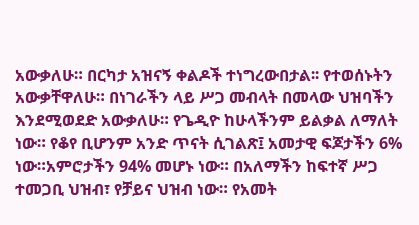አውቃለሁ። በርካታ አዝናኝ ቀልዶች ተነግረውበታል፡፡ የተወሰኑትን አውቃቸዋለሁ። በነገራችን ላይ ሥጋ መብላት በመላው ህዝባችን እንደሚወደድ አውቃለሁ። የጌዲዮ ከሁላችንም ይልቃል ለማለት ነው። የቆየ ቢሆንም አንድ ጥናት ሲገልጽ፤ አመታዊ ፍጆታችን 6% ነው።አምሮታችን 94% መሆኑ ነው። በአለማችን ከፍተኛ ሥጋ ተመጋቢ ህዝብ፣ የቻይና ህዝብ ነው። የአመት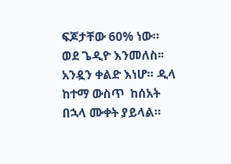ፍጆታቸው 60% ነው።
ወደ ጌዲዮ እንመለስ፡፡ አንዷን ቀልድ እነሆ። ዲላ ከተማ ውስጥ  ከሰአት በኋላ ሙቀት ያይላል።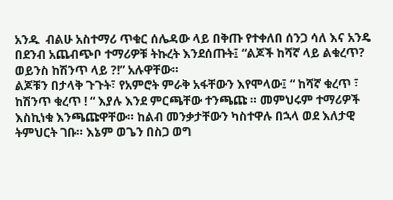አንዱ  ብልሁ አስተማሪ ጥቁር ሰሌዳው ላይ በቅጡ የተቀለበ ሰንጋ ሳለ እና አንዴ በደንብ አጨብጭቦ ተማሪዎቹ ትኩረት እንደሰጡት፤ “ልጆች ከሻኛ ላይ ልቁረጥ? ወይንስ ከሽንጥ ላይ ?!” አሉዋቸው።
ልጆቹን በታላቅ ጉጉት፣ የአምሮት ምራቅ አፋቸውን እየሞላው፤ “ ከሻኛ ቁረጥ ፣ ከሽንጥ ቁረጥ ! “ እያሉ እንደ ምርጫቸው ተንጫጩ ። መምህሩም ተማሪዎች እስኪነቁ እንጫጩዋቸው። ከልብ መንቃታቸውን ካስተዋሉ በኋላ ወደ እለታዊ ትምህርት ገቡ። እኔም ወጌን በስጋ ወግ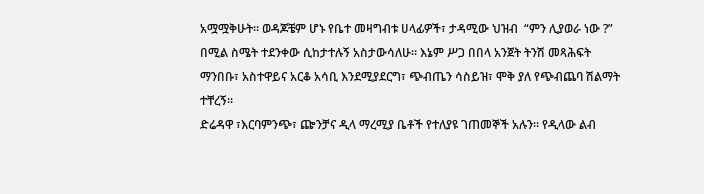አሟሟቅሁት። ወዳጆቼም ሆኑ የቤተ መዛግብቱ ሀላፊዎች፣ ታዳሚው ህዝብ  “ምን ሊያወራ ነው ?” በሚል ስሜት ተደንቀው ሲከታተሉኝ አስታውሳለሁ። እኔም ሥጋ በበላ አንጀት ትንሽ መጻሕፍት ማንበቡ፣ አስተዋይና አርቆ አሳቢ እንደሚያደርግ፣ ጭብጤን ሳስይዝ፣ ሞቅ ያለ የጭብጨባ ሽልማት ተቸረኝ፡፡
ድሬዳዋ ፣እርባምንጭ፣ ጬንቻና ዲላ ማረሚያ ቤቶች የተለያዩ ገጠመኞች አሉን። የዲላው ልብ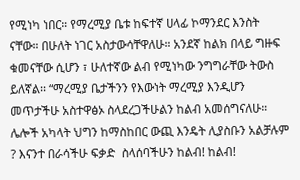የሚነካ ነበር። የማረሚያ ቤቱ ከፍተኛ ሀላፊ ኮማንደር እንስት ናቸው። በሁለት ነገር አስታውሳቸዋለሁ። አንደኛ ከልክ በላይ ግዙፍ ቁመናቸው ሲሆን ፣ ሁለተኛው ልብ የሚነካው ንግግራቸው ትውስ ይለኛል፡፡ “ማረሚያ ቤታችንን የእውነት ማረሚያ እንዲሆን መጥታችሁ አስተዋፅኦ ስላደረጋችሁልን ከልብ አመሰግናለሁ። ሌሎች አካላት ህግን ከማስከበር ውጪ እንዴት ሊያስቡን አልቻሉም ? እናንተ በራሳችሁ ፍቃድ  ስላሰባችሁን ከልብ! ከልብ!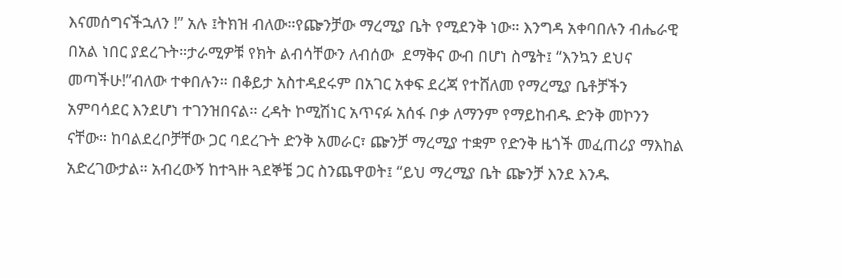እናመሰግናችኋለን !” አሉ ፤ትክዝ ብለው።የጬንቻው ማረሚያ ቤት የሚደንቅ ነው። እንግዳ አቀባበሉን ብሔራዊ በአል ነበር ያደረጉት።ታራሚዎቹ የክት ልብሳቸውን ለብሰው  ደማቅና ውብ በሆነ ስሜት፤ “እንኳን ደህና መጣችሁ!”ብለው ተቀበሉን። በቆይታ አስተዳደሩም በአገር አቀፍ ደረጃ የተሸለመ የማረሚያ ቤቶቻችን አምባሳደር እንደሆነ ተገንዝበናል፡፡ ረዳት ኮሚሽነር አጥናፉ አሰፋ ቦቃ ለማንም የማይከብዱ ድንቅ መኮንን ናቸው። ከባልደረቦቻቸው ጋር ባደረጉት ድንቅ አመራር፣ ጬንቻ ማረሚያ ተቋም የድንቅ ዜጎች መፈጠሪያ ማእከል አድረገውታል። አብረውኝ ከተጓዙ ጓደኞቼ ጋር ስንጨዋወት፤ “ይህ ማረሚያ ቤት ጬንቻ እንደ እንዱ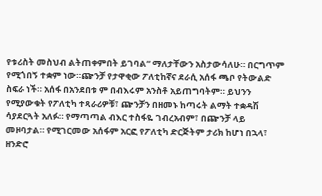የቱሪስት መስህብ ልትጠቀምበት ይገባል“ ማለታቸውን አስታውሳለሁ። በርግጥም የሚጎበኝ ተቋም ነው።ጬንቻ የታዋቂው ፖለቲከኛና ደራሲ አሰፋ ጫቦ የትውልድ ስፍራ ነች። አሰፋ በአንደበቱ ም በብእሩም አንስቶ አይጠግባትም። ይህንን የሚያውቁት የፖለቲካ ተጻራሪዎቹ፣ ጬንቻን በዘመኑ ከጣሩት ልማት ተቋዳሽ ሳያደርጓት አለፉ። የማጣጣል ብእር ተስፋዬ ገብረአብም፣ በጬንቻ ላይ መዞባታል። የሚገርመው አሰፋም አርፎ የፖለቲካ ድርጅትም ታሪክ ከሆነ በኋላ፣ ዘንድሮ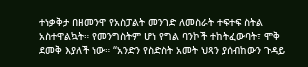ተነቃቅታ በዘመንዋ የአስፓልት መንገድ ለመስራት ተፍተፍ ስትል አስተዋልኳት። የመንግስትም ሆነ የግል ባንኮች ተከትፈውባት፣ ሞቅ ደመቅ እያለች ነው። “አንድን የስድስት አመት ህጻን ያሰብከውን ጉዳይ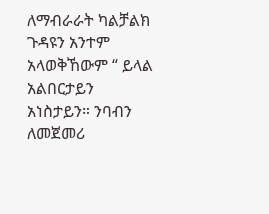ለማብራራት ካልቻልክ  ጉዳዩን አንተም አላወቅኸውም “ ይላል አልበርታይን አነስታይን። ንባብን ለመጀመሪ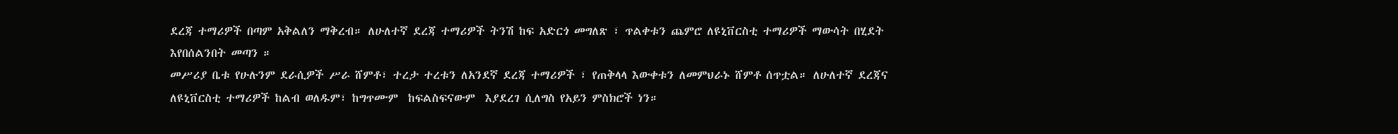ደረጃ ተማሪዎች በጣም አቅልለን ማቅረብ። ለሁለተኛ ደረጃ ተማሪዎች ትንሽ ከፍ አድርጎ መግለጽ ፣ ጥልቀቱን ጨምሮ ለዩኒቨርስቲ ተማሪዎች ማውሳት በሂደት እየበሰልንበት መጣን ።
መሥሪያ ቤቱ የሁሉንም ደራሲዎች ሥራ ሸምቶ፣ ተረታ ተረቱን ለአንደኛ ደረጃ ተማሪዎች ፣ የጠቅላላ እውቀቱን ለመምህራኑ ሸምቶ ሰጥቷል። ለሁለተኛ ደረጃና ለዩኒቨርስቲ ተማሪዎች ከልብ ወለዱም፣ ከግጥሙም  ከፍልስፍናውም  እያደረገ ሲለግስ የአይን ምስክሮች ነን።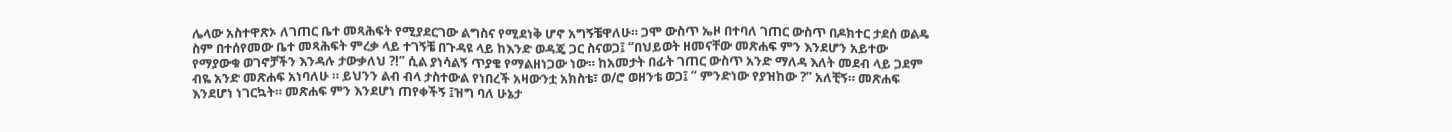ሌላው አስተዋጽኦ ለገጠር ቤተ መጻሕፍት የሚያደርገው ልግስና የሚደነቅ ሆኖ አግኝቼዋለሁ። ጋሞ ውስጥ ኤዞ በተባለ ገጠር ውስጥ በዶክተር ታደሰ ወልዴ ስም በተሰየመው ቤተ መጻሕፍት ምረቃ ላይ ተገኝቼ በጉዳዩ ላይ ከእንድ ወዳጄ ጋር ስናወጋ፤ “በህይወት ዘመናቸው መጽሐፍ ምን እንደሆን አይተው የማያውቁ ወገኖቻችን እንዳሉ ታውቃለህ ?!” ሲል ያነሳልኝ ጥያቄ የማልዘነጋው ነው። ከአመታት በፊት ገጠር ውስጥ አንድ ማለዳ እለት መደብ ላይ ጋደም ብዬ አንድ መጽሐፍ አነባለሁ ። ይህንን ልብ ብላ ታስተውል የነበረች አዛውንቷ አክስቴ፣ ወ/ሮ ወዘንቴ ወጋ፤ “ ምንድነው የያዝከው ?” አለቺኝ። መጽሐፍ እንደሆነ ነገርኳት። መጽሐፍ ምን እንደሆነ ጠየቀችኝ ፤ዝግ ባለ ሁኔታ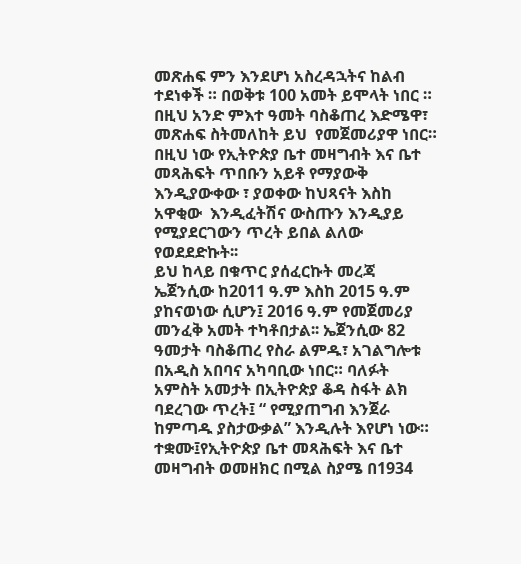መጽሐፍ ምን እንደሆነ አስረዳኋትና ከልብ ተደነቀች ። በወቅቱ 100 አመት ይሞላት ነበር ። በዚህ አንድ ምእተ ዓመት ባስቆጠረ እድሜዋ፣ መጽሐፍ ስትመለከት ይህ  የመጀመሪያዋ ነበር።
በዚህ ነው የኢትዮጵያ ቤተ መዛግብት እና ቤተ መጻሕፍት ጥበቡን አይቶ የማያውቅ እንዲያውቀው ፣ ያወቀው ከህጻናት እስከ አዋቂው  እንዲፈትሽና ውስጡን እንዲያይ የሚያደርገውን ጥረት ይበል ልለው የወደደድኩት፡፡
ይህ ከላይ በቁጥር ያሰፈርኩት መረጃ ኤጀንሲው ከ2011 ዓ.ም እስከ 2015 ዓ.ም ያከናወነው ሲሆን፤ 2016 ዓ.ም የመጀመሪያ መንፈቅ አመት ተካቶበታል፡፡ ኤጀንሲው 82 ዓመታት ባስቆጠረ የስራ ልምዱ፣ አገልግሎቱ በአዲስ አበባና አካባቢው ነበር። ባለፉት አምስት አመታት በኢትዮጵያ ቆዳ ስፋት ልክ ባደረገው ጥረት፤ “ የሚያጠግብ እንጀራ ከምጣዱ ያስታውቃል” እንዲሉት እየሆነ ነው።
ተቋሙ፤የኢትዮጵያ ቤተ መጻሕፍት እና ቤተ መዛግብት ወመዘክር በሚል ስያሜ በ1934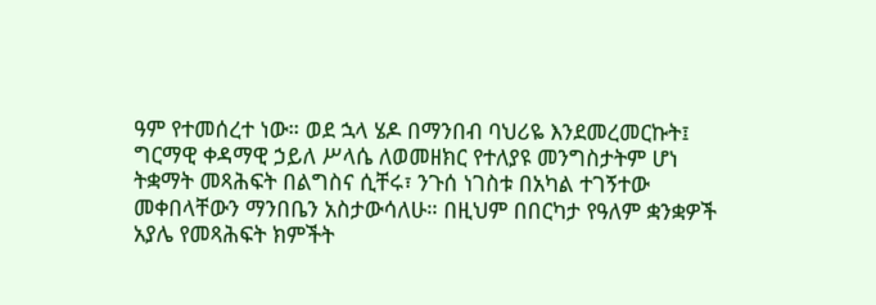ዓም የተመሰረተ ነው። ወደ ኋላ ሄዶ በማንበብ ባህሪዬ እንደመረመርኩት፤ ግርማዊ ቀዳማዊ ኃይለ ሥላሴ ለወመዘክር የተለያዩ መንግስታትም ሆነ ትቋማት መጻሕፍት በልግስና ሲቸሩ፣ ንጉሰ ነገስቱ በአካል ተገኝተው መቀበላቸውን ማንበቤን አስታውሳለሁ። በዚህም በበርካታ የዓለም ቋንቋዎች አያሌ የመጻሕፍት ክምችት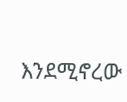እንደሚኖረው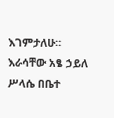እገምታለሁ። እራሳቸው አፄ ኃይለ ሥላሴ በቤተ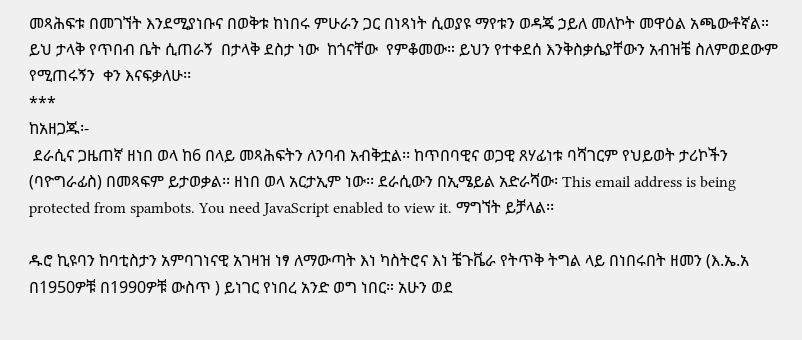መጻሕፍቱ በመገኘት እንደሚያነቡና በወቅቱ ከነበሩ ምሁራን ጋር በነጻነት ሲወያዩ ማየቱን ወዳጄ ኃይለ መለኮት መዋዕል አጫውቶኛል። ይህ ታላቅ የጥበብ ቤት ሲጠራኝ  በታላቅ ደስታ ነው  ከጎናቸው  የምቆመው። ይህን የተቀደሰ እንቅስቃሴያቸውን አብዝቼ ስለምወደውም  የሚጠሩኝን  ቀን እናፍቃለሁ፡፡
***
ከአዘጋጁ፡-
 ደራሲና ጋዜጠኛ ዘነበ ወላ ከ6 በላይ መጻሕፍትን ለንባብ አብቅቷል፡፡ ከጥበባዊና ወጋዊ ጸሃፊነቱ ባሻገርም የህይወት ታሪኮችን (ባዮግራፊስ) በመጻፍም ይታወቃል፡፡ ዘነበ ወላ አርታኢም ነው፡፡ ደራሲውን በኢሜይል አድራሻው፡ This email address is being protected from spambots. You need JavaScript enabled to view it. ማግኘት ይቻላል፡፡

ዱሮ ኪዩባን ከባቲስታን አምባገነናዊ አገዛዝ ነፃ ለማውጣት እነ ካስትሮና እነ ቼጉቬራ የትጥቅ ትግል ላይ በነበሩበት ዘመን (እ.ኤ.አ በ1950ዎቹ በ1990ዎቹ ውስጥ ) ይነገር የነበረ አንድ ወግ ነበር። አሁን ወደ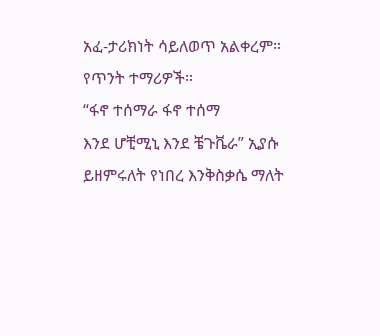አፈ-ታሪክነት ሳይለወጥ አልቀረም። የጥንት ተማሪዎች።
“ፋኖ ተሰማራ ፋኖ ተሰማ
እንደ ሆቺሚኒ እንደ ቼጉቬራ” ኢያሱ ይዘምሩለት የነበረ እንቅስቃሴ ማለት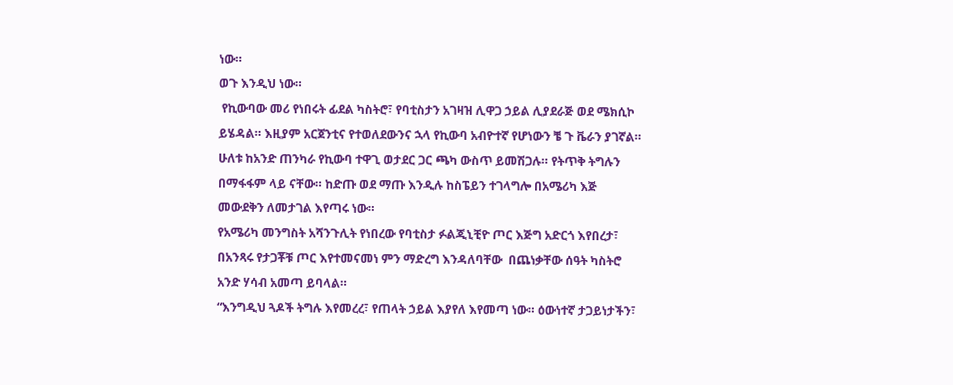ነው።
ወጉ እንዲህ ነው።
 የኪውባው መሪ የነበሩት ፊደል ካስትሮ፣ የባቲስታን አገዛዝ ሊዋጋ ኃይል ሊያደራጅ ወደ ሜክሲኮ ይሄዳል። እዚያም አርጀንቲና የተወለደውንና ኋላ የኪውባ አብዮተኛ የሆነውን ቼ ጉ ቬራን ያገኛል። ሁለቱ ከአንድ ጠንካራ የኪውባ ተዋጊ ወታደር ጋር ጫካ ውስጥ ይመሽጋሉ። የትጥቅ ትግሉን በማፋፋም ላይ ናቸው። ከድጡ ወደ ማጡ እንዲሉ ከስፔይን ተገላግሎ በአሜሪካ እጅ መውደቅን ለመታገል እየጣሩ ነው።
የአሜሪካ መንግስት አሻንጉሊት የነበረው የባቲስታ ፉልጂኒቺዮ ጦር እጅግ አድርጎ እየበረታ፣ በአንጻሩ የታጋቾቹ ጦር እየተመናመነ ምን ማድረግ እንዳለባቸው  በጨነቃቸው ሰዓት ካስትሮ አንድ ሃሳብ አመጣ ይባላል።
“እንግዲህ ጓዶች ትግሉ እየመረረ፣ የጠላት ኃይል እያየለ እየመጣ ነው። ዕውነተኛ ታጋይነታችን፣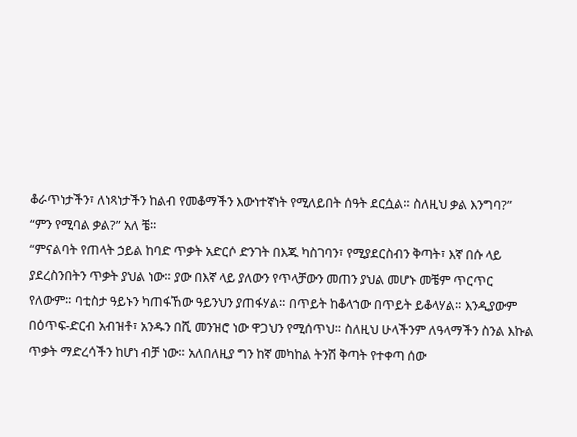ቆራጥነታችን፣ ለነጻነታችን ከልብ የመቆማችን እውነተኛነት የሚለይበት ሰዓት ደርሷል። ስለዚህ ቃል እንግባ?”
“ምን የሚባል ቃል?” አለ ቼ።
“ምናልባት የጠላት ኃይል ከባድ ጥቃት አድርሶ ድንገት በእጁ ካስገባን፣ የሚያደርስብን ቅጣት፣ እኛ በሱ ላይ ያደረስንበትን ጥቃት ያህል ነው። ያው በእኛ ላይ ያለውን የጥላቻውን መጠን ያህል መሆኑ መቼም ጥርጥር የለውም። ባቲስታ ዓይኑን ካጠፋኸው ዓይንህን ያጠፋሃል። በጥይት ከቆላኀው በጥይት ይቆላሃል። እንዲያውም በዕጥፍ-ድርብ አብዝቶ፣ አንዱን በሺ መንዝሮ ነው ዋጋህን የሚሰጥህ። ስለዚህ ሁላችንም ለዓላማችን ስንል እኩል ጥቃት ማድረሳችን ከሆነ ብቻ ነው። አለበለዚያ ግን ከኛ መካከል ትንሽ ቅጣት የተቀጣ ሰው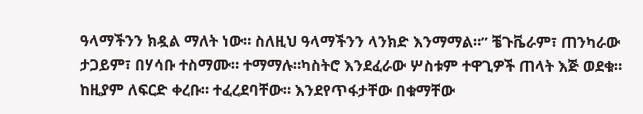ዓላማችንን ክዷል ማለት ነው። ስለዚህ ዓላማችንን ላንክድ እንማማል።” ቼጉቬራም፣ ጠንካራው ታጋይም፣ በሃሳቡ ተስማሙ። ተማማሉ።ካስትሮ እንደፈራው ሦስቱም ተዋጊዎች ጠላት እጅ ወደቁ።
ከዚያም ለፍርድ ቀረቡ። ተፈረደባቸው። እንደየጥፋታቸው በቁማቸው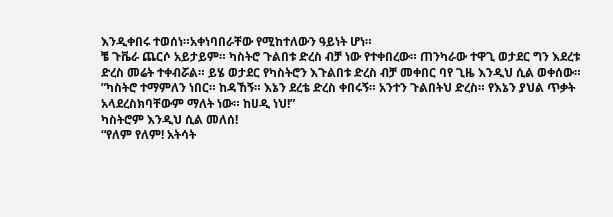እንዲቀበሩ ተወሰነ።አቀነባበራቸው የሚከተለውን ዓይነት ሆነ።
ቼ ጉቬራ ጨርሶ አይታይም። ካስትሮ ጉልበቱ ድረስ ብቻ ነው የተቀበረው። ጠንካራው ተዋጊ ወታደር ግን እደረቱ ድረስ መሬት ተቀብሯል። ይሄ ወታደር የካስትሮን እጉልበቱ ድረስ ብቻ መቀበር ባየ ጊዜ እንዲህ ሲል ወቀሰው።
”ካስትሮ ተማምለን ነበር። ከዳኸኝ። እኔን ደረቴ ድረስ ቀበሩኝ። አንተን ጉልበትህ ድረስ። የእኔን ያህል ጥቃት አላደረስክባቸውም ማለት ነው። ከሀዲ ነህ!”
ካስትሮም እንዲህ ሲል መለሰ!
“የለም የለም! አትሳት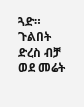ጓድ። ጉልበት ድረስ ብቻ ወደ መሬት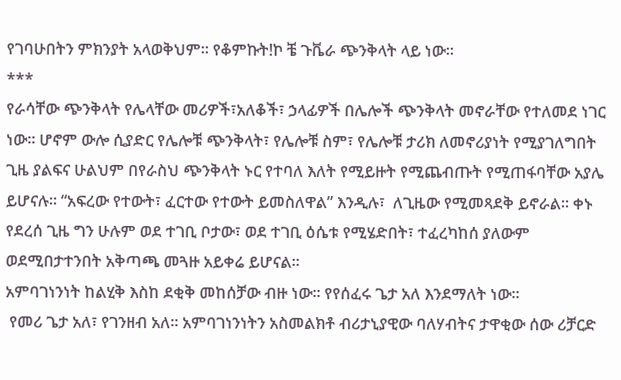የገባሁበትን ምክንያት አላወቅህም። የቆምኩት!ኮ ቼ ጉቬራ ጭንቅላት ላይ ነው።
***
የራሳቸው ጭንቅላት የሌላቸው መሪዎች፣አለቆች፣ ኃላፊዎች በሌሎች ጭንቅላት መኖራቸው የተለመደ ነገር ነው። ሆኖም ውሎ ሲያድር የሌሎቹ ጭንቅላት፣ የሌሎቹ ስም፣ የሌሎቹ ታሪክ ለመኖሪያነት የሚያገለግበት ጊዜ ያልፍና ሁልህም በየራስህ ጭንቅላት ኑር የተባለ እለት የሚይዙት የሚጨብጡት የሚጠፋባቸው አያሌ ይሆናሉ። “አፍረው የተውት፣ ፈርተው የተውት ይመስለዋል” እንዲሉ፣  ለጊዜው የሚመጻደቅ ይኖራል። ቀኑ የደረሰ ጊዜ ግን ሁሉም ወደ ተገቢ ቦታው፣ ወደ ተገቢ ዕሴቱ የሚሄድበት፣ ተፈረካከሰ ያለውም ወደሚበታተንበት አቅጣጫ መጓዙ አይቀሬ ይሆናል።
አምባገነንነት ከልሂቅ እስከ ደቂቅ መከሰቻው ብዙ ነው። የየሰፈሩ ጌታ አለ እንደማለት ነው።
 የመሪ ጌታ አለ፣ የገንዘብ አለ። አምባገነንነትን አስመልክቶ ብሪታኒያዊው ባለሃብትና ታዋቂው ሰው ሪቻርድ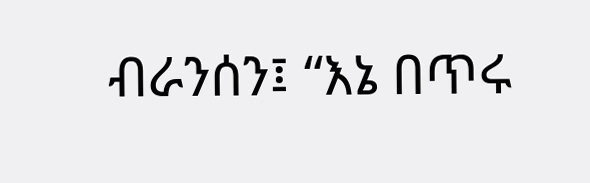ብራንሰን፤ “እኔ በጥሩ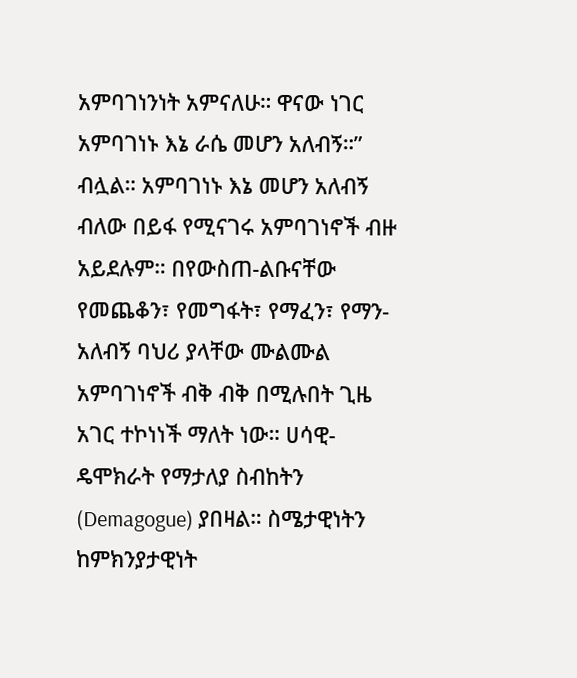አምባገነንነት አምናለሁ። ዋናው ነገር አምባገነኑ እኔ ራሴ መሆን አለብኝ።” ብሏል። አምባገነኑ እኔ መሆን አለብኝ ብለው በይፋ የሚናገሩ አምባገነኖች ብዙ አይደሉም። በየውስጠ-ልቡናቸው የመጨቆን፣ የመግፋት፣ የማፈን፣ የማን-አለብኝ ባህሪ ያላቸው ሙልሙል አምባገነኖች ብቅ ብቅ በሚሉበት ጊዜ አገር ተኮነነች ማለት ነው። ሀሳዊ-ዴሞክራት የማታለያ ስብከትን (Demagogue) ያበዛል። ስሜታዊነትን ከምክንያታዊነት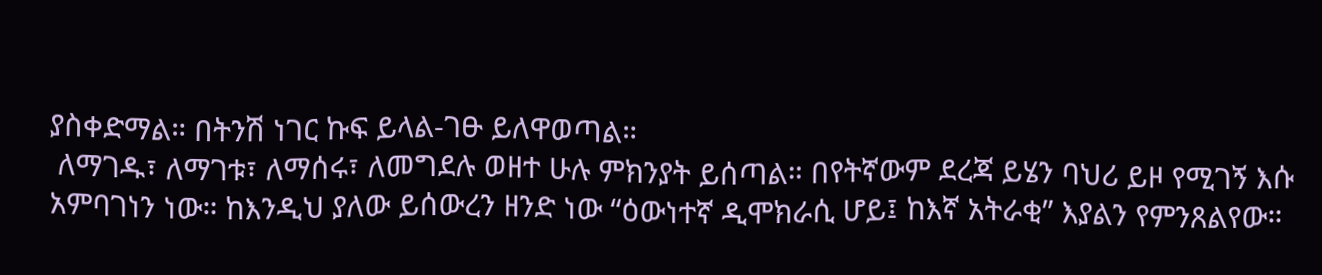ያስቀድማል። በትንሽ ነገር ኩፍ ይላል-ገፁ ይለዋወጣል።
 ለማገዱ፣ ለማገቱ፣ ለማሰሩ፣ ለመግደሉ ወዘተ ሁሉ ምክንያት ይሰጣል። በየትኛውም ደረጃ ይሄን ባህሪ ይዞ የሚገኝ እሱ አምባገነን ነው። ከእንዲህ ያለው ይሰውረን ዘንድ ነው “ዕውነተኛ ዲሞክራሲ ሆይ፤ ከእኛ አትራቂ” እያልን የምንጸልየው።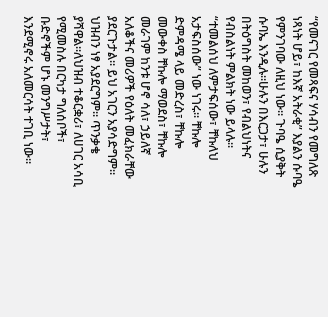“የመናገር የመጻፍና ሃሳብን የመግለጽ ነጻነት ሆይ፣ ከእኛ አትራቂ” እያልን ሱባዔ የምንገባው ለዚህ ነው። ጉባዔ ሲያቅት ሱባኤ እንዲሉ።ሁሉን በእርጋታ፣ ሁሉን በትዕግስት መከወን፣ የብልህነትና የብስልነት ምልክት ነው ይላሉ። “ተመልሰህ ለምታፍሰው፣ ቸኩለህ አታፍስሰው” ነው ነገሩ። ቸኩሎ ድምዳሜ ላይ መድረስ፣ ቸኩሎ መውቀስ ቸኩሎ ማወደስ፣ ቸኩሎ መራገም ከንቱ ሆኖ ሳለ፣ ኃይለኛ አለቆችና መሪዎች የዕለት መፈክራቸው ያደርጉታል። ይህ አገርን አያሳድግም። ህዝብን ነፃ አያደርግም። ጥንቃቄ ያሻዋል።ለህዝብ ተቆርቋሪ፣ ለሀገር አሳቢ የሚመስሉ በርካታ ግለሰቦች፣ ቡድኖችም ሆኑ መንግሥታት፣ እንደሚኖሩ አለመርሳት ተገቢ ነው።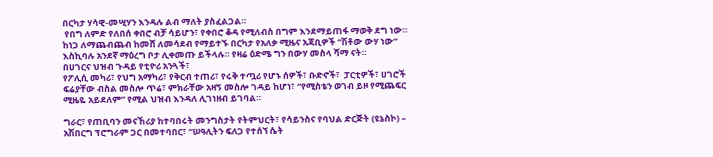በርካታ ሃሳዊ-መሢሃን እንዳሉ ልብ ማለት ያስፈልጋል።
 የበግ ለምድ የለበሰ ቀበሮ ብቻ ሳይሆን፣ የቀበሮ ቆዳ የሚለብስ በግም እንደማይጠፋ ማወቅ ደግ ነው። ከነጋ ለማጨብጨብ ከመሸ ለመሳደብ የማይተኙ በርካታ የአለቃ ሚዜና አጃቢዎች “ሽቶው ውሃ ነው”  እስኪባሉ አንደኛ ማዕረግ ቦታ ሊቀመጡ ይችላሉ። የዛሬ ዕድሜ ግን በውሃ መስላ ሻማ ናት።
በሀገርና ህዝብ ጉዳይ የቲዮሪ አንጓች፣
የፖሊሲ መካሪ፣ የህግ አማካሪ፣ የቅርብ ተጠሪ፣ የሩቅ ተጧሪ የሆኑ ሰዎች፣ ቡድኖች፣  ፓርቲዎች፣ ሀገሮች ፍሬያቸው ብስል መስሎ ጥሬ፣ ምክራቸው አዛኝ መስሎ ገዳይ ከሆነ፣ “የሚስቴን ወገብ ይዞ የሚጨፍር ሚዜዬ አይደለም” የሚል ህዝብ እንዳለ ሊገነዘብ ይገባል።

ግራር፣ የጠቢባን መናኸሪያ ከተባበሩት መንግስታት የትምህርት፣ የሳይንስና የባህል ድርጅት (ዩኔስኮ) – አሽበርግ ፕሮግራም ጋር በመተባበር፣ “ሠዓሊትን ፍለጋ የተሰኘ ሴት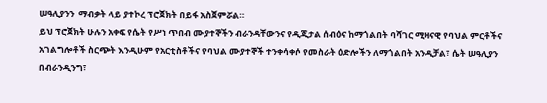ሠዓሊያንን  ማብቃት ላይ ያተኮረ ፕሮጀክት በይፋ አስጀምሯል።
ይህ ፕሮጀክት ሁሉን አቀፍ የሴት የሥነ ጥበብ ሙያተኞችን ብራንዳቸውንና የዲጂታል ሰብዕና ከማጎልበት ባሻገር ሚዛናዊ የባህል ምርቶችና አገልግሎቶች ስርጭት እንዲሁም የአርቲስቶችና የባህል ሙያተኞች ተንቀሳቀሶ የመስራት ዕድሎችን ለማጎልበት አንዲቻል፣ ሴት ሠዓሊያን በብራንዲንግ፣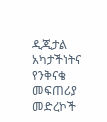ዲጂታል አካታችነትና የንቅናቄ መፍጠሪያ መድረኮች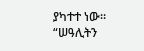ያካተተ ነው።
“ሠዓሊትን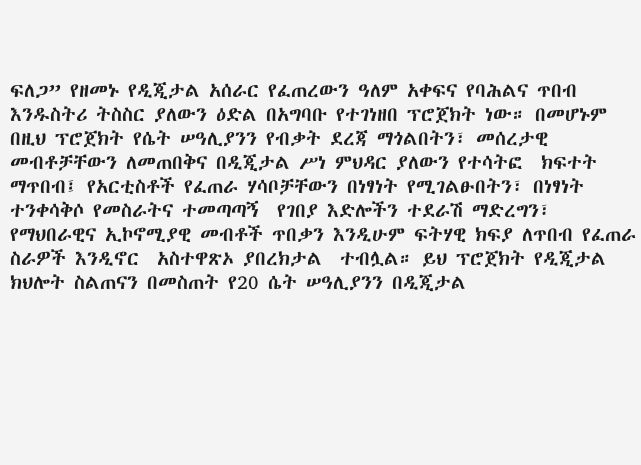ፍለጋ” የዘመኑ የዲጂታል አሰራር የፈጠረውን ዓለም አቀፍና የባሕልና ጥበብ እንዱስትሪ ትስስር ያለውን ዕድል በአግባቡ የተገነዘበ ፕሮጀክት ነው። በመሆኑም በዚህ ፕሮጀክት የሴት ሠዓሊያንን የብቃት ደረጃ ማጎልበትን፣ መሰረታዊ መብቶቻቸውን ለመጠበቅና በዲጂታል ሥነ ምህዳር ያለውን የተሳትፎ  ክፍተት ማጥበብ፤ የአርቲስቶች የፈጠራ ሃሳቦቻቸውን በነፃነት የሚገልፁበትን፣ በነፃነት ተንቀሳቅሶ የመስራትና ተመጣጣኝ  የገበያ እድሎችን ተደራሽ ማድረግን፣ የማህበራዊና ኢኮኖሚያዊ መብቶች ጥበቃን እንዲሁም ፍትሃዊ ክፍያ ለጥበብ የፈጠራ ስራዎች እንዲኖር  አስተዋጽኦ ያበረክታል  ተብሏል። ይህ ፕሮጀክት የዲጂታል ክህሎት ስልጠናን በመስጠት የ20 ሴት ሠዓሊያንን በዲጂታል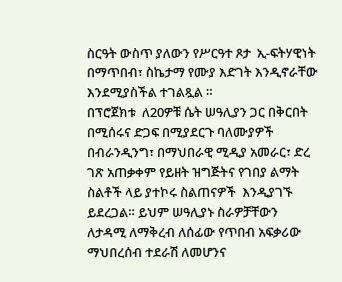ስርዓት ውስጥ ያለውን የሥርዓተ ጾታ  ኢ-ፍትሃዊነት በማጥበብ፣ ስኬታማ የሙያ እድገት እንዲኖራቸው  እንደሚያስችል ተገልጿል ።
በፕሮጀክቱ  ለ20ዎቹ ሴት ሠዓሊያን ጋር በቅርበት በሚሰሩና ድጋፍ በሚያደርጉ ባለሙያዎች  በብራንዲንግ፣ በማህበራዊ ሚዲያ አመራር፣ ድረ ገጽ አጠቃቀም የይዘት ዝግጅትና የገበያ ልማት ስልቶች ላይ ያተኮሩ ስልጠናዎች  እንዲያገኙ ይደረጋል። ይህም ሠዓሊያኑ ስራዎቻቸውን ለታዳሚ ለማቅረብ ለሰፊው የጥበብ አፍቃሪው ማህበረሰብ ተደራሽ ለመሆንና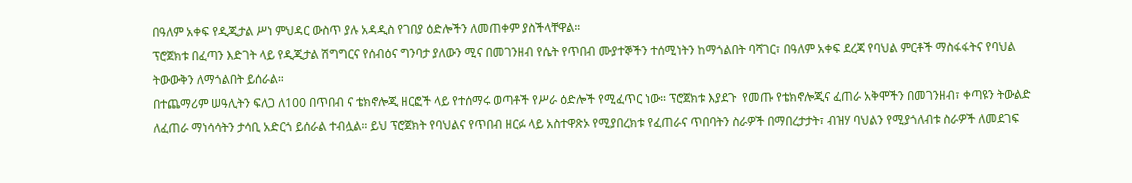በዓለም አቀፍ የዲጂታል ሥነ ምህዳር ውስጥ ያሉ አዳዲስ የገበያ ዕድሎችን ለመጠቀም ያስችላቸዋል።
ፕሮጀክቱ በፈጣን እድገት ላይ የዲጂታል ሽግግርና የሰብዕና ግንባታ ያለውን ሚና በመገንዘብ የሴት የጥበብ ሙያተኞችን ተሰሚነትን ከማጎልበት ባሻገር፣ በዓለም አቀፍ ደረጃ የባህል ምርቶች ማስፋፋትና የባህል ትውውቅን ለማጎልበት ይሰራል።
በተጨማሪም ሠዓሊትን ፍለጋ ለ100 በጥበብ ና ቴክኖሎጂ ዘርፎች ላይ የተሰማሩ ወጣቶች የሥራ ዕድሎች የሚፈጥር ነው። ፕሮጀክቱ እያደጉ  የመጡ የቴክኖሎጂና ፈጠራ አቅሞችን በመገንዘብ፣ ቀጣዩን ትውልድ ለፈጠራ ማነሳሳትን ታሳቢ አድርጎ ይሰራል ተብሏል። ይህ ፕሮጀክት የባህልና የጥበብ ዘርፉ ላይ አስተዋጽኦ የሚያበረክቱ የፈጠራና ጥበባትን ስራዎች በማበረታታት፣ ብዝሃ ባህልን የሚያጎለብቱ ስራዎች ለመደገፍ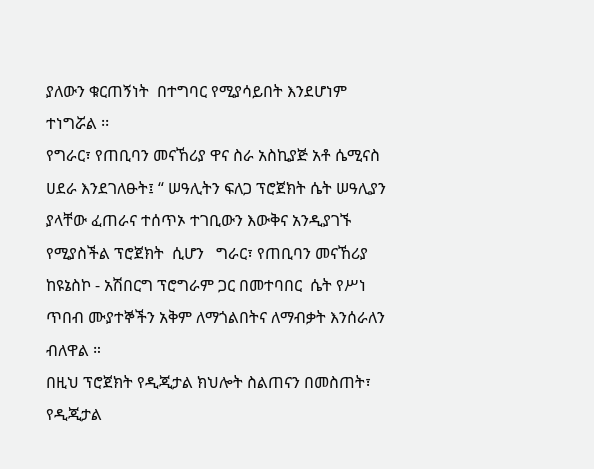ያለውን ቁርጠኝነት  በተግባር የሚያሳይበት እንደሆነም ተነግሯል ፡፡
የግራር፣ የጠቢባን መናኸሪያ ዋና ስራ አስኪያጅ አቶ ሴሚናስ ሀደራ እንደገለፁት፤ “ ሠዓሊትን ፍለጋ ፕሮጀክት ሴት ሠዓሊያን ያላቸው ፈጠራና ተሰጥኦ ተገቢውን እውቅና አንዲያገኙ የሚያስችል ፕሮጀክት  ሲሆን   ግራር፣ የጠቢባን መናኸሪያ  ከዩኔስኮ - አሽበርግ ፕሮግራም ጋር በመተባበር  ሴት የሥነ ጥበብ ሙያተኞችን አቅም ለማጎልበትና ለማብቃት እንሰራለን ብለዋል ።
በዚህ ፕሮጀክት የዲጂታል ክህሎት ስልጠናን በመስጠት፣ የዲጂታል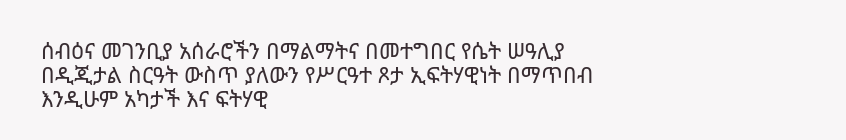ሰብዕና መገንቢያ አሰራሮችን በማልማትና በመተግበር የሴት ሠዓሊያ በዲጂታል ስርዓት ውስጥ ያለውን የሥርዓተ ጾታ ኢፍትሃዊነት በማጥበብ እንዲሁም አካታች እና ፍትሃዊ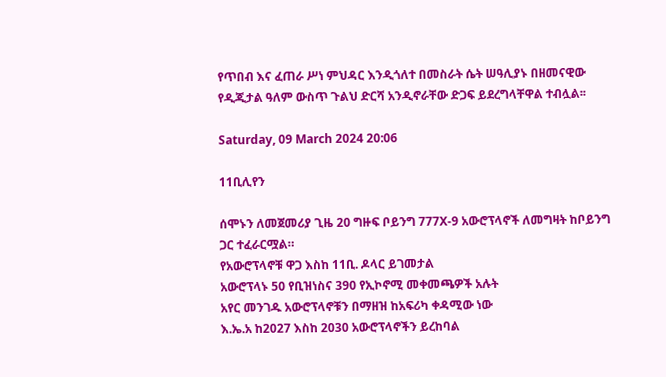የጥበብ እና ፈጠራ ሥነ ምህዳር እንዲጎለተ በመስራት ሴት ሠዓሊያኑ በዘመናዊው የዲጂታል ዓለም ውስጥ ጉልህ ድርሻ አንዲኖራቸው ድጋፍ ይደረግላቸዋል ተብሏል፡፡

Saturday, 09 March 2024 20:06

11ቢሊየን

ሰሞኑን ለመጀመሪያ ጊዜ 20 ግዙፍ ቦይንግ 777X-9 አውሮፕላኖች ለመግዛት ከቦይንግ ጋር ተፈራርሟል።
የአውሮፕላኖቹ ዋጋ እስከ 11ቢ. ዶላር ይገመታል
አውሮፕላኑ 50 የቢዝነስና 390 የኢኮኖሚ መቀመጫዎች አሉት
አየር መንገዱ አውሮፕላኖቹን በማዘዝ ከአፍሪካ ቀዳሚው ነው
እ.ኤ.አ ከ2027 እስከ 2030 አውሮፕላኖችን ይረከባል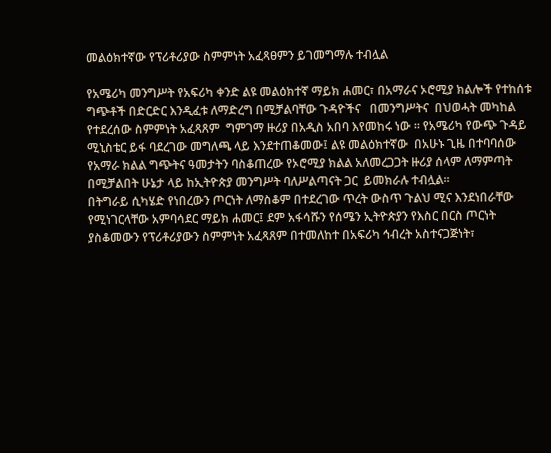መልዕክተኛው የፕሪቶሪያው ስምምነት አፈጻፀምን ይገመግማሉ ተብሏል

የአሜሪካ መንግሥት የአፍሪካ ቀንድ ልዩ መልዕክተኛ ማይክ ሐመር፣ በአማራና ኦሮሚያ ክልሎች የተከሰቱ  ግጭቶች በድርድር እንዲፈቱ ለማድረግ በሚቻልባቸው ጉዳዮችና   በመንግሥትና  በህወሓት መካከል የተደረሰው ስምምነት አፈጻጸም  ግምገማ ዙሪያ በአዲስ አበባ እየመከሩ ነው ። የአሜሪካ የውጭ ጉዳይ ሚኒስቴር ይፋ ባደረገው መግለጫ ላይ እንደተጠቆመው፤ ልዩ መልዕክተኛው  በአሁኑ ጊዜ በተባባሰው የአማራ ክልል ግጭትና ዓመታትን ባስቆጠረው የኦሮሚያ ክልል አለመረጋጋት ዙሪያ ሰላም ለማምጣት በሚቻልበት ሁኔታ ላይ ከኢትዮጵያ መንግሥት ባለሥልጣናት ጋር  ይመክራሉ ተብሏል፡፡
በትግራይ ሲካሄድ የነበረውን ጦርነት ለማስቆም በተደረገው ጥረት ውስጥ ጉልህ ሚና እንደነበራቸው የሚነገርላቸው አምባሳደር ማይክ ሐመር፤ ደም አፋሳሹን የሰሜን ኢትዮጵያን የእስር በርስ ጦርነት ያስቆመውን የፕሪቶሪያውን ስምምነት አፈጻጸም በተመለከተ በአፍሪካ ኅብረት አስተናጋጅነት፣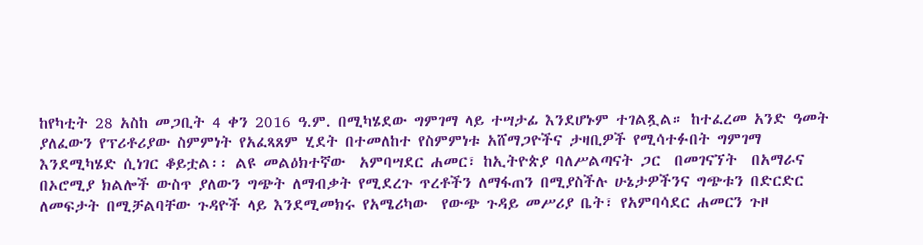ከየካቲት 28 አስከ መጋቢት 4 ቀን 2016 ዓ.ም. በሚካሄደው ግምገማ ላይ ተሣታፊ እንደሆኑም ተገልጿል። ከተፈረመ አንድ ዓመት ያለፈውን የፕሪቶሪያው ስምምነት የአፈጻጸም ሂደት በተመለከተ የስምምነቱ አሸማጋዮችና ታዛቢዎች የሚሳተፉበት ግምገማ እንደሚካሄድ ሲነገር ቆይቷል፡፡ ልዩ መልዕክተኛው  አምባሣደር ሐመር፣ ከኢትዮጵያ ባለሥልጣናት ጋር  በመገናኘት  በአማራና በኦሮሚያ ክልሎች ውስጥ ያለውን ግጭት ለማብቃት የሚደረጉ ጥረቶችን ለማፋጠን በሚያስችሉ ሁኔታዎችንና ግጭቱን በድርድር ለመፍታት በሚቻልባቸው ጉዳዮች ላይ እንደሚመክሩ የአሜሪካው  የውጭ ጉዳይ መሥሪያ ቤት፣ የአምባሳደር ሐመርን ጉዞ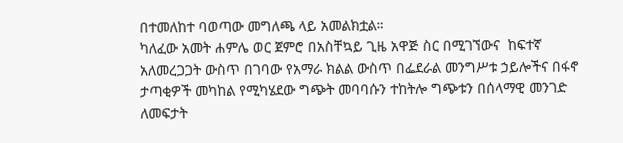በተመለከተ ባወጣው መግለጫ ላይ አመልክቷል።
ካለፈው አመት ሐምሌ ወር ጀምሮ በአስቸኳይ ጊዜ አዋጅ ስር በሚገኘውና  ከፍተኛ አለመረጋጋት ውስጥ በገባው የአማራ ክልል ውስጥ በፌደራል መንግሥቱ ኃይሎችና በፋኖ ታጣቂዎች መካከል የሚካሄደው ግጭት መባባሱን ተከትሎ ግጭቱን በሰላማዊ መንገድ ለመፍታት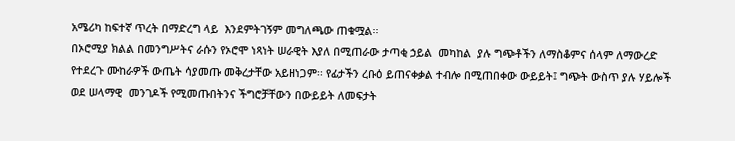አሜሪካ ከፍተኛ ጥረት በማድረግ ላይ  እንደምትገኝም መግለጫው ጠቁሟል፡፡
በኦሮሚያ ክልል በመንግሥትና ራሱን የኦሮሞ ነጻነት ሠራዊት እያለ በሚጠራው ታጣቂ ኃይል  መካከል  ያሉ ግጭቶችን ለማስቆምና ሰላም ለማውረድ የተደረጉ ሙከራዎች ውጤት ሳያመጡ መቅረታቸው አይዘነጋም፡፡ የፊታችን ረቡዕ ይጠናቀቃል ተብሎ በሚጠበቀው ውይይት፤ ግጭት ውስጥ ያሉ ሃይሎች ወደ ሠላማዊ  መንገዶች የሚመጡበትንና ችግሮቻቸውን በውይይት ለመፍታት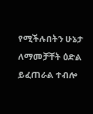የሚችሉበትን ሁኔታ ለማመቻቸት ዕድል ይፈጠራል ተብሎ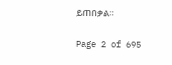ይጠበቃል።

Page 2 of 695